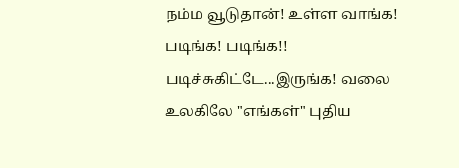நம்ம வூடுதான்! உள்ள வாங்க! படிங்க! படிங்க!! படிச்சுகிட்டே...இருங்க! வலை உலகிலே "எங்கள்" புதிய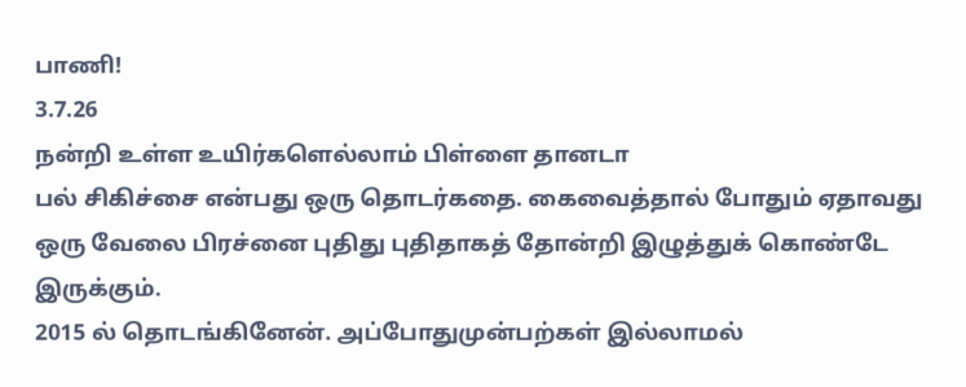பாணி!
3.7.26
நன்றி உள்ள உயிர்களெல்லாம் பிள்ளை தானடா
பல் சிகிச்சை என்பது ஒரு தொடர்கதை. கைவைத்தால் போதும் ஏதாவது ஒரு வேலை பிரச்னை புதிது புதிதாகத் தோன்றி இழுத்துக் கொண்டே இருக்கும்.
2015 ல் தொடங்கினேன். அப்போதுமுன்பற்கள் இல்லாமல்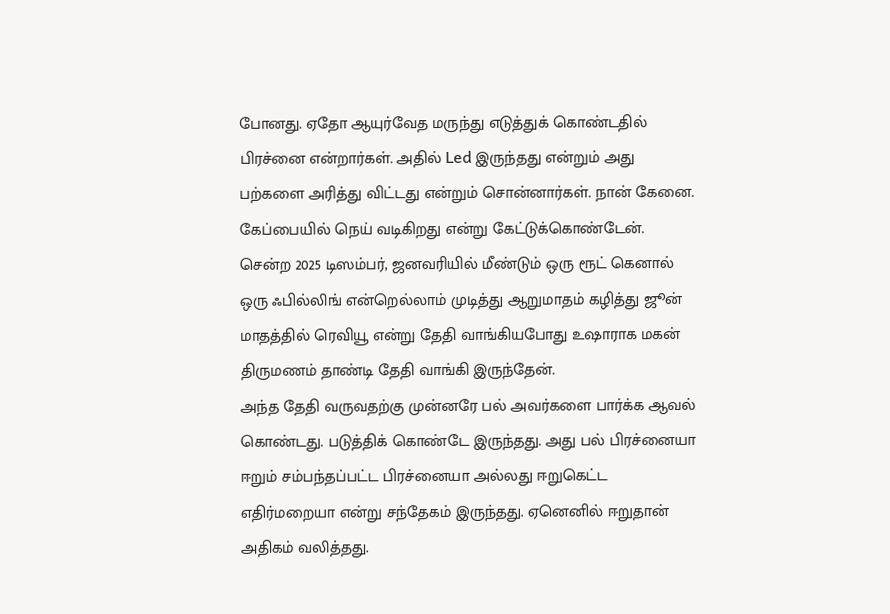போனது. ஏதோ ஆயுர்வேத மருந்து எடுத்துக் கொண்டதில் பிரச்னை என்றார்கள். அதில் Led இருந்தது என்றும் அது பற்களை அரித்து விட்டது என்றும் சொன்னார்கள். நான் கேனை. கேப்பையில் நெய் வடிகிறது என்று கேட்டுக்கொண்டேன்.
சென்ற 2025 டிஸம்பர், ஜனவரியில் மீண்டும் ஒரு ரூட் கெனால் ஒரு ஃபில்லிங் என்றெல்லாம் முடித்து ஆறுமாதம் கழித்து ஜூன் மாதத்தில் ரெவியூ என்று தேதி வாங்கியபோது உஷாராக மகன் திருமணம் தாண்டி தேதி வாங்கி இருந்தேன்.
அந்த தேதி வருவதற்கு முன்னரே பல் அவர்களை பார்க்க ஆவல் கொண்டது. படுத்திக் கொண்டே இருந்தது. அது பல் பிரச்னையா ஈறும் சம்பந்தப்பட்ட பிரச்னையா அல்லது ஈறுகெட்ட எதிர்மறையா என்று சந்தேகம் இருந்தது. ஏனெனில் ஈறுதான் அதிகம் வலித்தது.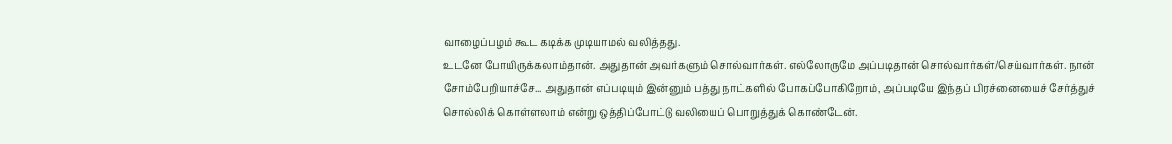வாழைப்பழம் கூட கடிக்க முடியாமல் வலித்தது.
உடனே போயிருக்கலாம்தான். அதுதான் அவர்களும் சொல்வார்கள். எல்லோருமே அப்படிதான் சொல்வார்கள்/செய்வார்கள். நான் சோம்பேறியாச்சே... அதுதான் எப்படியும் இன்னும் பத்து நாட்களில் போகப்போகிறோம், அப்படியே இந்தப் பிரச்னையைச் சேர்த்துச் சொல்லிக் கொள்ளலாம் என்று ஒத்திப்போட்டு வலியைப் பொறுத்துக் கொண்டேன்.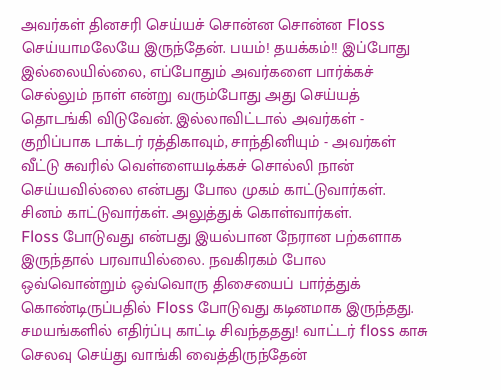அவர்கள் தினசரி செய்யச் சொன்ன சொன்ன Floss செய்யாமலேயே இருந்தேன். பயம்! தயக்கம்!! இப்போது இல்லையில்லை, எப்போதும் அவர்களை பார்க்கச் செல்லும் நாள் என்று வரும்போது அது செய்யத் தொடங்கி விடுவேன். இல்லாவிட்டால் அவர்கள் - குறிப்பாக டாக்டர் ரத்திகாவும், சாந்தினியும் - அவர்கள் வீட்டு சுவரில் வெள்ளையடிக்கச் சொல்லி நான் செய்யவில்லை என்பது போல முகம் காட்டுவார்கள். சினம் காட்டுவார்கள். அலுத்துக் கொள்வார்கள்.
Floss போடுவது என்பது இயல்பான நேரான பற்களாக இருந்தால் பரவாயில்லை. நவகிரகம் போல ஒவ்வொன்றும் ஒவ்வொரு திசையைப் பார்த்துக் கொண்டிருப்பதில் Floss போடுவது கடினமாக இருந்தது. சமயங்களில் எதிர்ப்பு காட்டி சிவந்ததது! வாட்டர் floss காசு செலவு செய்து வாங்கி வைத்திருந்தேன்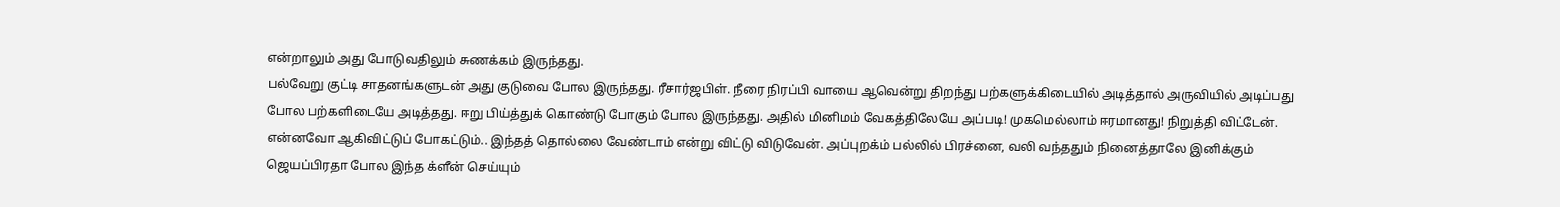என்றாலும் அது போடுவதிலும் சுணக்கம் இருந்தது.
பல்வேறு குட்டி சாதனங்களுடன் அது குடுவை போல இருந்தது. ரீசார்ஜபிள். நீரை நிரப்பி வாயை ஆவென்று திறந்து பற்களுக்கிடையில் அடித்தால் அருவியில் அடிப்பது போல பற்களிடையே அடித்தது. ஈறு பிய்த்துக் கொண்டு போகும் போல இருந்தது. அதில் மினிமம் வேகத்திலேயே அப்படி! முகமெல்லாம் ஈரமானது! நிறுத்தி விட்டேன்.
என்னவோ ஆகிவிட்டுப் போகட்டும்.. இந்தத் தொல்லை வேண்டாம் என்று விட்டு விடுவேன். அப்புறக்ம் பல்லில் பிரச்னை, வலி வந்ததும் நினைத்தாலே இனிக்கும் ஜெயப்பிரதா போல இந்த க்ளீன் செய்யும்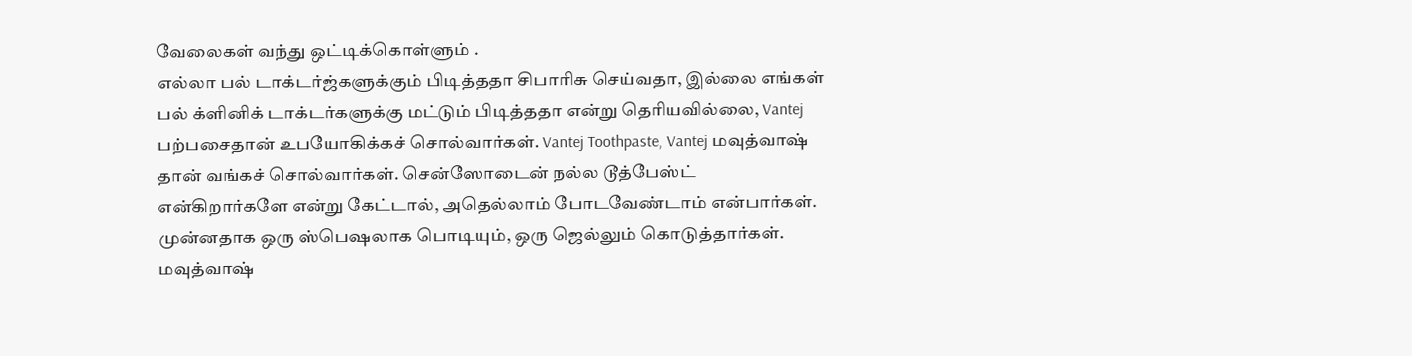வேலைகள் வந்து ஒட்டிக்கொள்ளும் .
எல்லா பல் டாக்டர்ஜ்களுக்கும் பிடித்ததா சிபாரிசு செய்வதா, இல்லை எங்கள் பல் க்ளினிக் டாக்டர்களுக்கு மட்டும் பிடித்ததா என்று தெரியவில்லை, Vantej பற்பசைதான் உபயோகிக்கச் சொல்வார்கள். Vantej Toothpaste, Vantej மவுத்வாஷ் தான் வங்கச் சொல்வார்கள். சென்ஸோடைன் நல்ல டூத்பேஸ்ட் என்கிறார்களே என்று கேட்டால், அதெல்லாம் போடவேண்டாம் என்பார்கள்.
முன்னதாக ஒரு ஸ்பெஷலாக பொடியும், ஒரு ஜெல்லும் கொடுத்தார்கள். மவுத்வாஷ்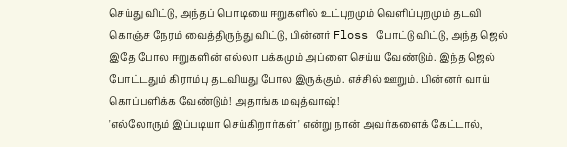செய்து விட்டு, அந்தப் பொடியை ஈறுகளில் உட்புறமும் வெளிப்புறமும் தடவி கொஞ்ச நேரம் வைத்திருந்து விட்டு, பின்னர் Floss போட்டு விட்டு, அந்த ஜெல் இதே போல ஈறுகளின் எல்லா பக்கமும் அப்ளை செய்ய வேண்டும். இந்த ஜெல் போட்டதும் கிராம்பு தடவியது போல இருக்கும். எச்சில் ஊறும். பின்னர் வாய் கொப்பளிக்க வேண்டும்! அதாங்க மவுத்வாஷ்!
'எல்லோரும் இப்படியா செய்கிறார்கள்' என்று நான் அவர்களைக் கேட்டால்,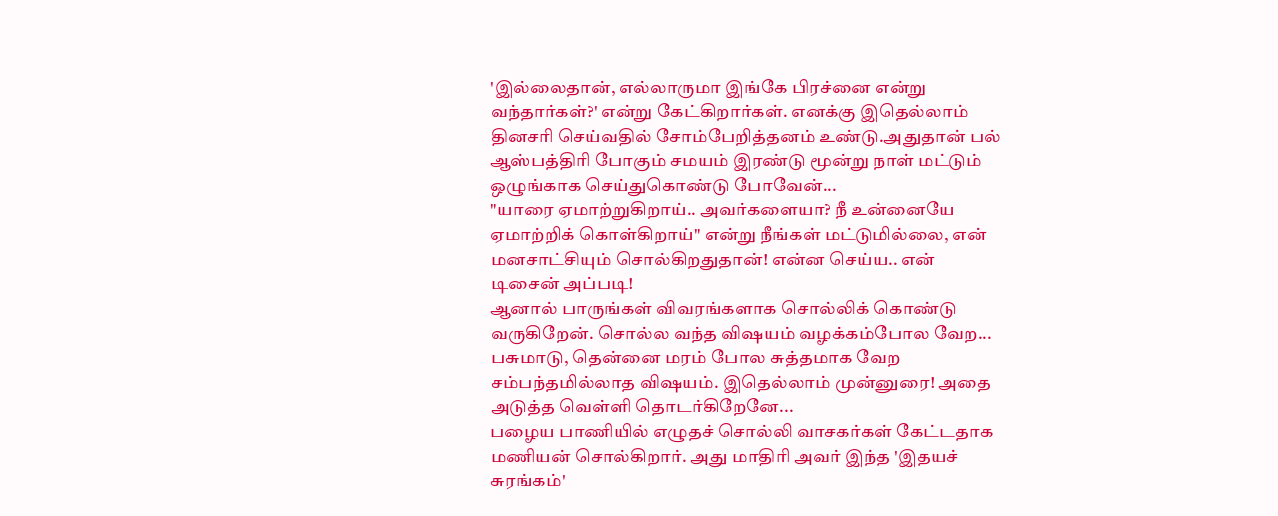'இல்லைதான், எல்லாருமா இங்கே பிரச்னை என்று வந்தார்கள்?' என்று கேட்கிறார்கள். எனக்கு இதெல்லாம் தினசரி செய்வதில் சோம்பேறித்தனம் உண்டு.அதுதான் பல் ஆஸ்பத்திரி போகும் சமயம் இரண்டு மூன்று நாள் மட்டும் ஒழுங்காக செய்துகொண்டு போவேன்...
"யாரை ஏமாற்றுகிறாய்.. அவர்களையா? நீ உன்னையே ஏமாற்றிக் கொள்கிறாய்" என்று நீங்கள் மட்டுமில்லை, என் மனசாட்சியும் சொல்கிறதுதான்! என்ன செய்ய.. என் டிசைன் அப்படி!
ஆனால் பாருங்கள் விவரங்களாக சொல்லிக் கொண்டு வருகிறேன். சொல்ல வந்த விஷயம் வழக்கம்போல வேற... பசுமாடு, தென்னை மரம் போல சுத்தமாக வேற சம்பந்தமில்லாத விஷயம். இதெல்லாம் முன்னுரை! அதை அடுத்த வெள்ளி தொடர்கிறேனே...
பழைய பாணியில் எழுதச் சொல்லி வாசகர்கள் கேட்டதாக மணியன் சொல்கிறார். அது மாதிரி அவர் இந்த 'இதயச் சுரங்கம்'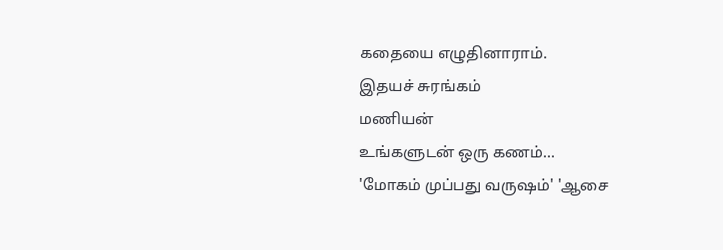கதையை எழுதினாராம்.
இதயச் சுரங்கம்
மணியன்
உங்களுடன் ஒரு கணம்...
'மோகம் முப்பது வருஷம்' 'ஆசை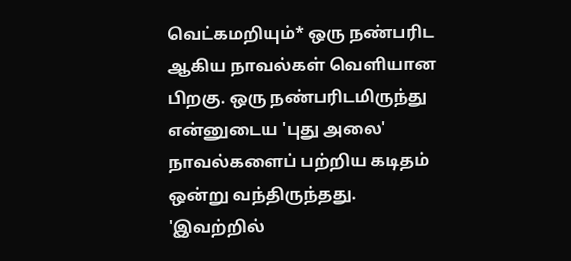வெட்கமறியும்* ஒரு நண்பரிட ஆகிய நாவல்கள் வெளியான பிறகு. ஒரு நண்பரிடமிருந்து என்னுடைய 'புது அலை' நாவல்களைப் பற்றிய கடிதம் ஒன்று வந்திருந்தது. 'இவற்றில்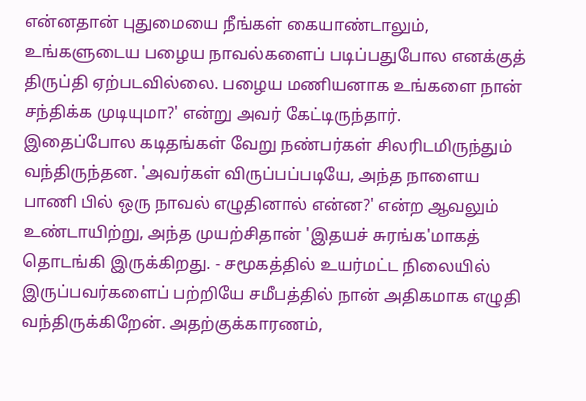என்னதான் புதுமையை நீங்கள் கையாண்டாலும், உங்களுடைய பழைய நாவல்களைப் படிப்பதுபோல எனக்குத் திருப்தி ஏற்படவில்லை. பழைய மணியனாக உங்களை நான் சந்திக்க முடியுமா?' என்று அவர் கேட்டிருந்தார்.
இதைப்போல கடிதங்கள் வேறு நண்பர்கள் சிலரிடமிருந்தும் வந்திருந்தன. 'அவர்கள் விருப்பப்படியே, அந்த நாளைய பாணி பில் ஒரு நாவல் எழுதினால் என்ன?' என்ற ஆவலும் உண்டாயிற்று, அந்த முயற்சிதான் 'இதயச் சுரங்க'மாகத் தொடங்கி இருக்கிறது. - சமூகத்தில் உயர்மட்ட நிலையில் இருப்பவர்களைப் பற்றியே சமீபத்தில் நான் அதிகமாக எழுதி வந்திருக்கிறேன். அதற்குக்காரணம்,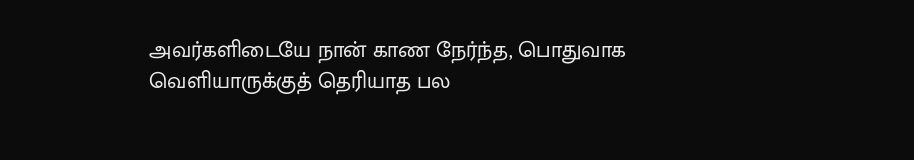அவர்களிடையே நான் காண நேர்ந்த, பொதுவாக வெளியாருக்குத் தெரியாத பல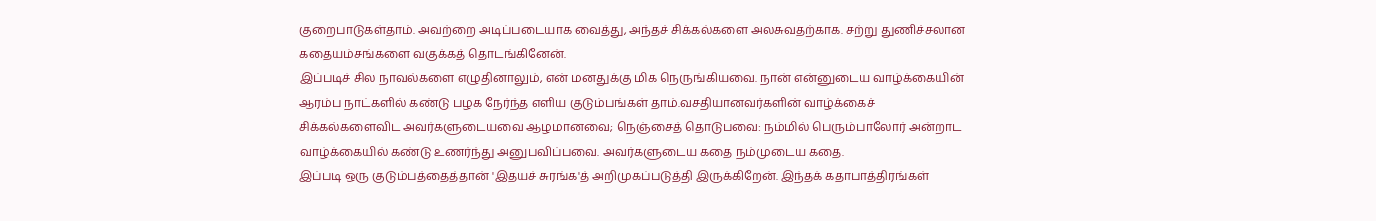குறைபாடுகள்தாம். அவற்றை அடிப்படையாக வைத்து, அந்தச் சிக்கல்களை அலசுவதற்காக. சற்று துணிச்சலான கதையம்சங்களை வகுக்கத் தொடங்கினேன்.
இப்படிச் சில நாவல்களை எழுதினாலும், என் மனதுக்கு மிக நெருங்கியவை. நான் என்னுடைய வாழ்க்கையின் ஆரம்ப நாட்களில் கண்டு பழக நேர்ந்த எளிய குடும்பங்கள் தாம்.வசதியானவர்களின் வாழ்க்கைச் சிக்கல்களைவிட அவர்களுடையவை ஆழமானவை; நெஞ்சைத் தொடுபவை: நம்மில் பெரும்பாலோர் அன்றாட வாழ்க்கையில் கண்டு உணர்ந்து அனுபவிப்பவை. அவர்களுடைய கதை நம்முடைய கதை.
இப்படி ஒரு குடும்பத்தைத்தான் 'இதயச் சுரங்க'த் அறிமுகப்படுத்தி இருக்கிறேன். இந்தக் கதாபாத்திரங்கள்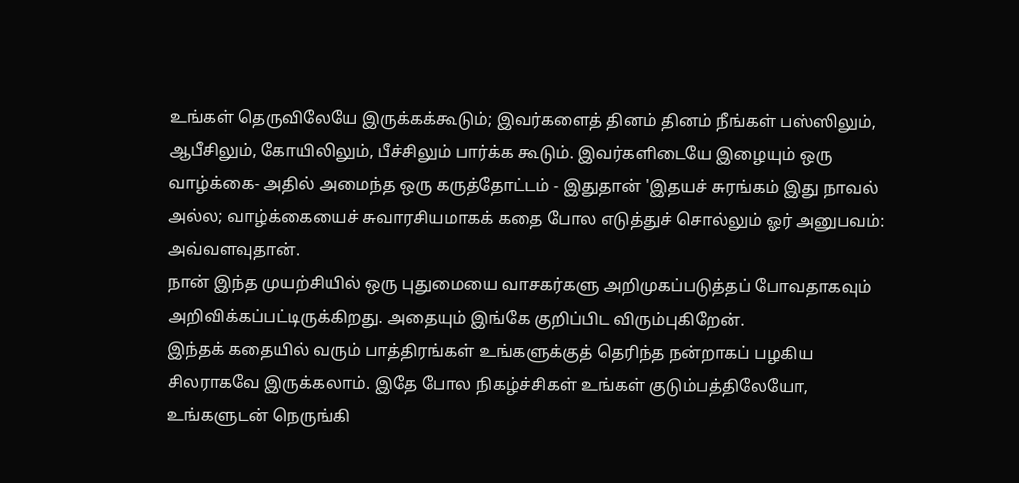உங்கள் தெருவிலேயே இருக்கக்கூடும்; இவர்களைத் தினம் தினம் நீங்கள் பஸ்ஸிலும், ஆபீசிலும், கோயிலிலும், பீச்சிலும் பார்க்க கூடும். இவர்களிடையே இழையும் ஒரு வாழ்க்கை- அதில் அமைந்த ஒரு கருத்தோட்டம் - இதுதான் 'இதயச் சுரங்கம் இது நாவல் அல்ல; வாழ்க்கையைச் சுவாரசியமாகக் கதை போல எடுத்துச் சொல்லும் ஓர் அனுபவம்: அவ்வளவுதான்.
நான் இந்த முயற்சியில் ஒரு புதுமையை வாசகர்களு அறிமுகப்படுத்தப் போவதாகவும் அறிவிக்கப்பட்டிருக்கிறது. அதையும் இங்கே குறிப்பிட விரும்புகிறேன்.
இந்தக் கதையில் வரும் பாத்திரங்கள் உங்களுக்குத் தெரிந்த நன்றாகப் பழகிய சிலராகவே இருக்கலாம். இதே போல நிகழ்ச்சிகள் உங்கள் குடும்பத்திலேயோ, உங்களுடன் நெருங்கி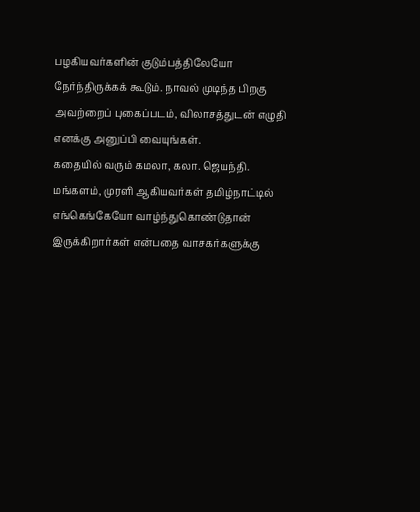பழகியவர்களின் குடும்பத்திலேயோ நேர்ந்திருக்கக் கூடும். நாவல் முடிந்த பிறகு அவற்றைப் புகைப்படம், விலாசத்துடன் எழுதி எனக்கு அனுப்பி வையுங்கள்.
கதையில் வரும் கமலா, கலா. ஜெயந்தி. மங்களம், முரளி ஆகியவர்கள் தமிழ்நாட்டில் எங்கெங்கேயோ வாழ்ந்துகொண்டுதான் இருக்கிறார்கள் என்பதை வாசகர்களுக்கு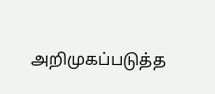அறிமுகப்படுத்த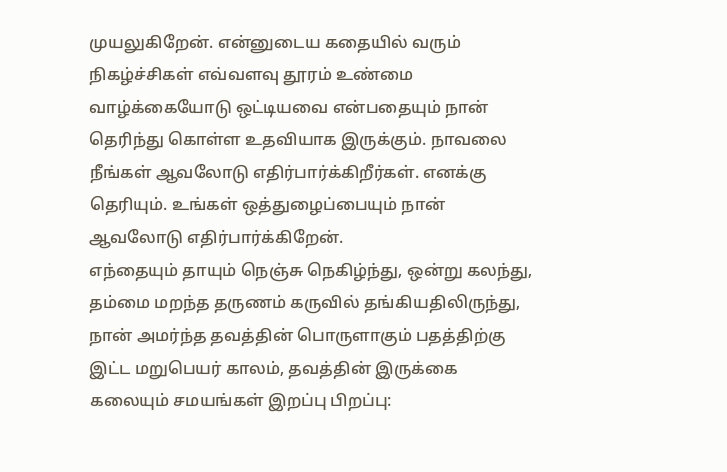முயலுகிறேன். என்னுடைய கதையில் வரும் நிகழ்ச்சிகள் எவ்வளவு தூரம் உண்மை வாழ்க்கையோடு ஒட்டியவை என்பதையும் நான் தெரிந்து கொள்ள உதவியாக இருக்கும். நாவலை நீங்கள் ஆவலோடு எதிர்பார்க்கிறீர்கள். எனக்கு தெரியும். உங்கள் ஒத்துழைப்பையும் நான் ஆவலோடு எதிர்பார்க்கிறேன்.
எந்தையும் தாயும் நெஞ்சு நெகிழ்ந்து, ஒன்று கலந்து, தம்மை மறந்த தருணம் கருவில் தங்கியதிலிருந்து, நான் அமர்ந்த தவத்தின் பொருளாகும் பதத்திற்கு இட்ட மறுபெயர் காலம், தவத்தின் இருக்கை கலையும் சமயங்கள் இறப்பு பிறப்பு: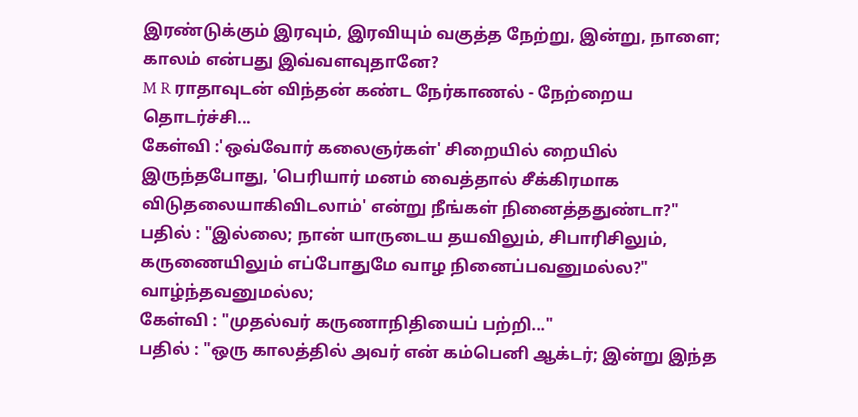இரண்டுக்கும் இரவும், இரவியும் வகுத்த நேற்று, இன்று, நாளை; காலம் என்பது இவ்வளவுதானே?
M R ராதாவுடன் விந்தன் கண்ட நேர்காணல் - நேற்றைய தொடர்ச்சி...
கேள்வி :'ஒவ்வோர் கலைஞர்கள்' சிறையில் றையில் இருந்தபோது, 'பெரியார் மனம் வைத்தால் சீக்கிரமாக விடுதலையாகிவிடலாம்' என்று நீங்கள் நினைத்ததுண்டா?"
பதில் : "இல்லை; நான் யாருடைய தயவிலும், சிபாரிசிலும், கருணையிலும் எப்போதுமே வாழ நினைப்பவனுமல்ல?" வாழ்ந்தவனுமல்ல;
கேள்வி : "முதல்வர் கருணாநிதியைப் பற்றி..."
பதில் : "ஒரு காலத்தில் அவர் என் கம்பெனி ஆக்டர்; இன்று இந்த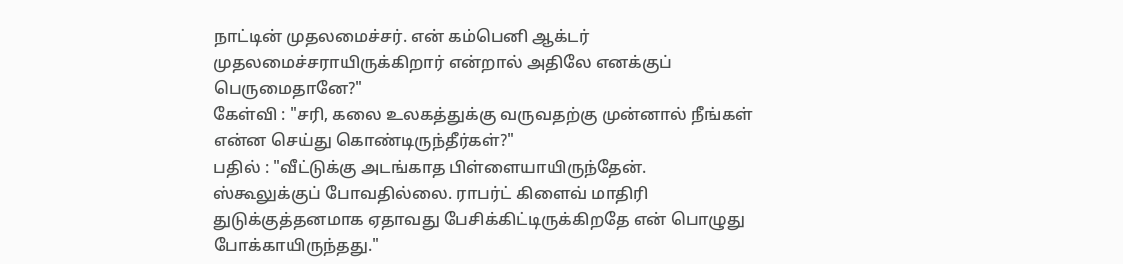நாட்டின் முதலமைச்சர். என் கம்பெனி ஆக்டர் முதலமைச்சராயிருக்கிறார் என்றால் அதிலே எனக்குப் பெருமைதானே?"
கேள்வி : "சரி, கலை உலகத்துக்கு வருவதற்கு முன்னால் நீங்கள் என்ன செய்து கொண்டிருந்தீர்கள்?"
பதில் : "வீட்டுக்கு அடங்காத பிள்ளையாயிருந்தேன். ஸ்கூலுக்குப் போவதில்லை. ராபர்ட் கிளைவ் மாதிரி துடுக்குத்தனமாக ஏதாவது பேசிக்கிட்டிருக்கிறதே என் பொழுது போக்காயிருந்தது."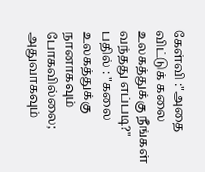கேள்வி :"அதை விட்டுக் கலை உலகத்துக்கு நீங்கள் வந்தது எப்படி?"
பதில் : "கலை உலகத்துக்கு நானாகவும் போகவில்லை; அதுவாகவும்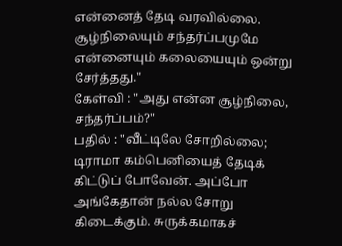என்னைத் தேடி வரவில்லை. சூழ்நிலையும் சந்தர்ப்பமுமே என்னையும் கலையையும் ஒன்று சேர்த்தது."
கேள்வி : "அது என்ன சூழ்நிலை, சந்தர்ப்பம்?"
பதில் : "வீட்டிலே சோறில்லை; டிராமா கம்பெனியைத் தேடிக் கிட்டுப் போவேன். அப்போ அங்கேதான் நல்ல சோறு கிடைக்கும். சுருக்கமாகச்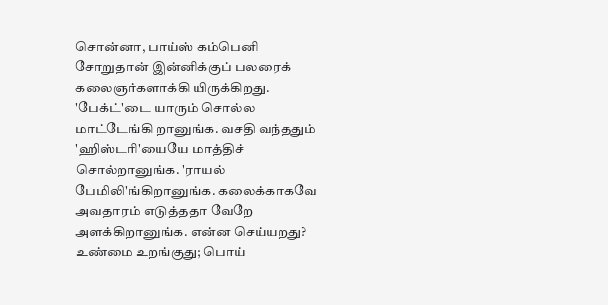சொன்னா, பாய்ஸ் கம்பெனி சோறுதான் இன்னிக்குப் பலரைக் கலைஞர்களாக்கி யிருக்கிறது. 'பேக்ட்'டை யாரும் சொல்ல மாட்டேங்கி றானுங்க. வசதி வந்ததும் 'ஹிஸ்டரி'யையே மாத்திச் சொல்றானுங்க. 'ராயல் பேமிலி'ங்கிறானுங்க. கலைக்காகவே அவதாரம் எடுத்ததா வேறே அளக்கிறானுங்க. என்ன செய்யறது? உண்மை உறங்குது; பொய்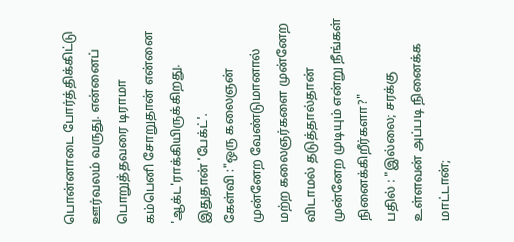பொன்னாடை போர்த்திக்கிட்டு ஊர்வலம் வருது. என்னைப் பொறுத்தவரை டிராமா கம்பெனி சோறுதான் என்னை 'ஆக்ட'ராக்கியிருக்கிறது. இதுதான் 'பேக்ட்'.
கேள்வி :"ஒரு கலைஞன் முன்னேற வேண்டுமானால் மற்ற கலைஞர்களை முன்னேற விடாமல் தடுத்தால்தான் முன்னேற முடியும் என்று நீங்கள் நினைக்கிறீர்களா?"
பதில் : "இல்லை; சரக்கு உள்ளவன் அப்படி நினைக்க மாட்டான்;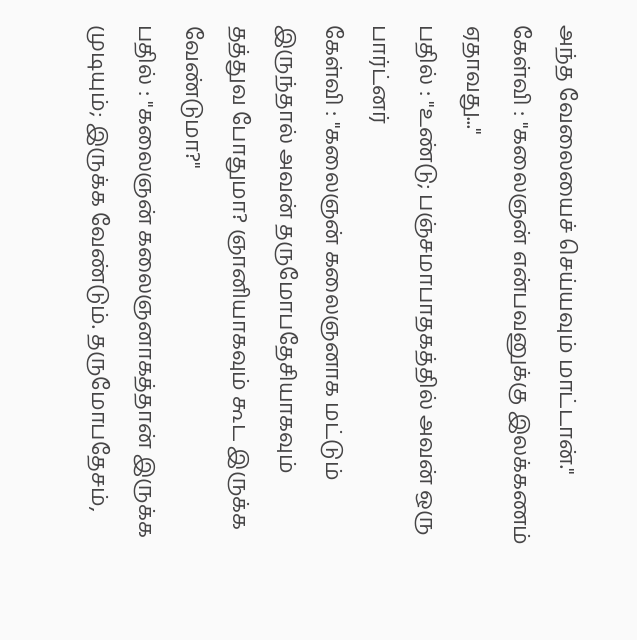அந்த வேலையைச் செய்யவும் மாட்டான்."
கேள்வி : "கலைஞன் என்பவனுக்கு இலக்கணம் ஏதாவது..."
பதில் : "உண்டு; பஞ்சமாபாதகத்தில் அவன் ஒரு பார்ட்னர்
கேள்வி : "கலைஞன் கலைஞனாக மட்டும் இருந்தால் அவன் தருமோபதேசியாகவும் தத்துவ போதுமா? ஞானியாகவும் கூட இருக்க வேண்டுமா?"
பதில் : "கலைஞன் கலைஞனாகத்தான் இருக்க முடியும்; இருக்க வேண்டும். தருமோபதேசம்,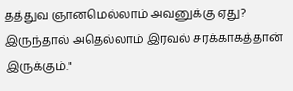தத்துவ ஞானமெல்லாம் அவனுக்கு ஏது? இருந்தால் அதெல்லாம் இரவல் சரக்காகத்தான் இருக்கும்."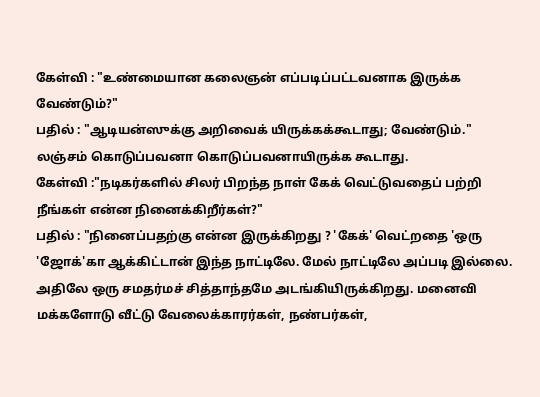கேள்வி : "உண்மையான கலைஞன் எப்படிப்பட்டவனாக இருக்க வேண்டும்?"
பதில் : "ஆடியன்ஸுக்கு அறிவைக் யிருக்கக்கூடாது; வேண்டும்." லஞ்சம் கொடுப்பவனா கொடுப்பவனாயிருக்க கூடாது.
கேள்வி :"நடிகர்களில் சிலர் பிறந்த நாள் கேக் வெட்டுவதைப் பற்றி நீங்கள் என்ன நினைக்கிறீர்கள்?"
பதில் : "நினைப்பதற்கு என்ன இருக்கிறது ? 'கேக்' வெட்றதை 'ஒரு 'ஜோக்'கா ஆக்கிட்டான் இந்த நாட்டிலே. மேல் நாட்டிலே அப்படி இல்லை. அதிலே ஒரு சமதர்மச் சித்தாந்தமே அடங்கியிருக்கிறது. மனைவி மக்களோடு வீட்டு வேலைக்காரர்கள், நண்பர்கள்,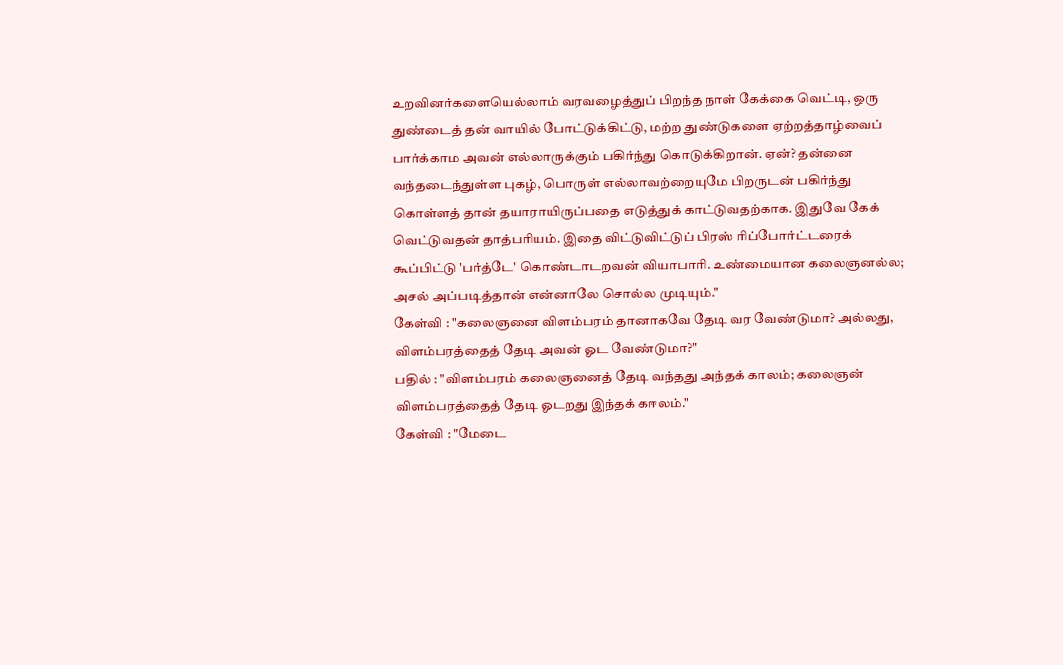உறவினர்களையெல்லாம் வரவழைத்துப் பிறந்த நாள் கேக்கை வெட்டி, ஒரு துண்டைத் தன் வாயில் போட்டுக்கிட்டு, மற்ற துண்டுகளை ஏற்றத்தாழ்வைப் பார்க்காம அவன் எல்லாருக்கும் பகிர்ந்து கொடுக்கிறான். ஏன்? தன்னை வந்தடைந்துள்ள புகழ், பொருள் எல்லாவற்றையுமே பிறருடன் பகிர்ந்து கொள்ளத் தான் தயாராயிருப்பதை எடுத்துக் காட்டுவதற்காக. இதுவே கேக் வெட்டுவதன் தாத்பரியம். இதை விட்டுவிட்டுப் பிரஸ் ரிப்போர்ட்டரைக் கூப்பிட்டு 'பர்த்டே' கொண்டாடறவன் வியாபாரி. உண்மையான கலைஞனல்ல; அசல் அப்படித்தான் என்னாலே சொல்ல முடியும்."
கேள்வி : "கலைஞனை விளம்பரம் தானாகவே தேடி வர வேண்டுமா? அல்லது, விளம்பரத்தைத் தேடி அவன் ஓட வேண்டுமா?"
பதில் : "விளம்பரம் கலைஞனைத் தேடி வந்தது அந்தக் காலம்; கலைஞன் விளம்பரத்தைத் தேடி ஓடறது இந்தக் கஈலம்."
கேள்வி : "மேடை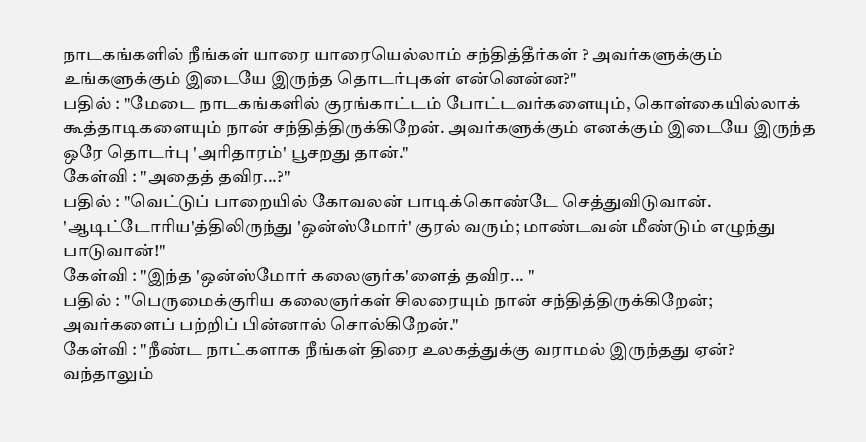நாடகங்களில் நீங்கள் யாரை யாரையெல்லாம் சந்தித்தீர்கள் ? அவர்களுக்கும் உங்களுக்கும் இடையே இருந்த தொடர்புகள் என்னென்ன?"
பதில் : "மேடை நாடகங்களில் குரங்காட்டம் போட்டவர்களையும், கொள்கையில்லாக் கூத்தாடிகளையும் நான் சந்தித்திருக்கிறேன். அவர்களுக்கும் எனக்கும் இடையே இருந்த ஒரே தொடர்பு 'அரிதாரம்' பூசறது தான்."
கேள்வி : "அதைத் தவிர...?"
பதில் : "வெட்டுப் பாறையில் கோவலன் பாடிக்கொண்டே செத்துவிடுவான். 'ஆடிட்டோரிய'த்திலிருந்து 'ஒன்ஸ்மோர்' குரல் வரும்; மாண்டவன் மீண்டும் எழுந்து பாடுவான்!"
கேள்வி : "இந்த 'ஒன்ஸ்மோர் கலைஞர்க'ளைத் தவிர... "
பதில் : "பெருமைக்குரிய கலைஞர்கள் சிலரையும் நான் சந்தித்திருக்கிறேன்; அவர்களைப் பற்றிப் பின்னால் சொல்கிறேன்."
கேள்வி : "நீண்ட நாட்களாக நீங்கள் திரை உலகத்துக்கு வராமல் இருந்தது ஏன்? வந்தாலும்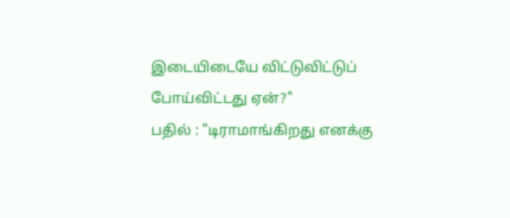இடையிடையே விட்டுவிட்டுப் போய்விட்டது ஏன்?"
பதில் : "டிராமாங்கிறது எனக்கு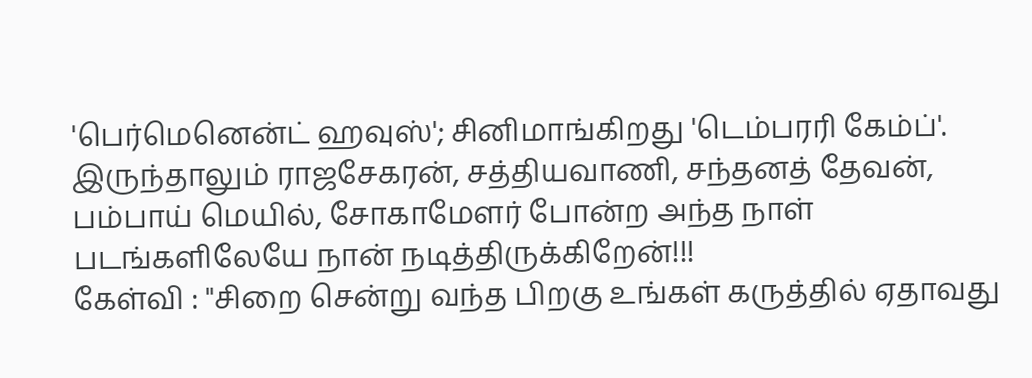'பெர்மெனென்ட் ஹவுஸ்'; சினிமாங்கிறது 'டெம்பரரி கேம்ப்'. இருந்தாலும் ராஜசேகரன், சத்தியவாணி, சந்தனத் தேவன், பம்பாய் மெயில், சோகாமேளர் போன்ற அந்த நாள் படங்களிலேயே நான் நடித்திருக்கிறேன்!!!
கேள்வி : "சிறை சென்று வந்த பிறகு உங்கள் கருத்தில் ஏதாவது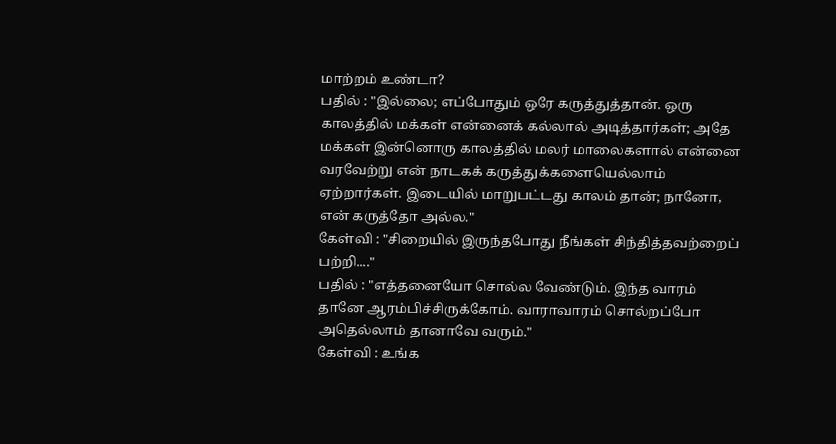மாற்றம் உண்டா?
பதில் : "இல்லை; எப்போதும் ஒரே கருத்துத்தான். ஒரு காலத்தில் மக்கள் என்னைக் கல்லால் அடித்தார்கள்; அதே மக்கள் இன்னொரு காலத்தில் மலர் மாலைகளால் என்னை வரவேற்று என் நாடகக் கருத்துக்களையெல்லாம் ஏற்றார்கள். இடையில் மாறுபட்டது காலம் தான்; நானோ, என் கருத்தோ அல்ல."
கேள்வி : "சிறையில் இருந்தபோது நீங்கள் சிந்தித்தவற்றைப் பற்றி...."
பதில் : "எத்தனையோ சொல்ல வேண்டும். இந்த வாரம் தானே ஆரம்பிச்சிருக்கோம். வாராவாரம் சொல்றப்போ அதெல்லாம் தானாவே வரும்."
கேள்வி : உங்க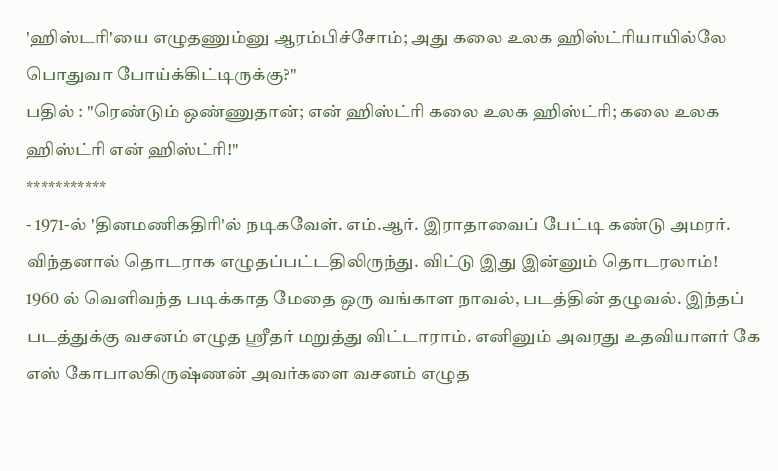'ஹிஸ்டரி'யை எழுதணும்னு ஆரம்பிச்சோம்; அது கலை உலக ஹிஸ்ட்ரியாயில்லே பொதுவா போய்க்கிட்டிருக்கு?"
பதில் : "ரெண்டும் ஒண்ணுதான்; என் ஹிஸ்ட்ரி கலை உலக ஹிஸ்ட்ரி; கலை உலக ஹிஸ்ட்ரி என் ஹிஸ்ட்ரி!"
***********
- 1971-ல் 'தினமணிகதிரி'ல் நடிகவேள். எம்.ஆர். இராதாவைப் பேட்டி கண்டு அமரர். விந்தனால் தொடராக எழுதப்பட்டதிலிருந்து. விட்டு இது இன்னும் தொடரலாம்!
1960 ல் வெளிவந்த படிக்காத மேதை ஒரு வங்காள நாவல், படத்தின் தழுவல். இந்தப் படத்துக்கு வசனம் எழுத ஸ்ரீதர் மறுத்து விட்டாராம். எனினும் அவரது உதவியாளர் கே எஸ் கோபாலகிருஷ்ணன் அவர்களை வசனம் எழுத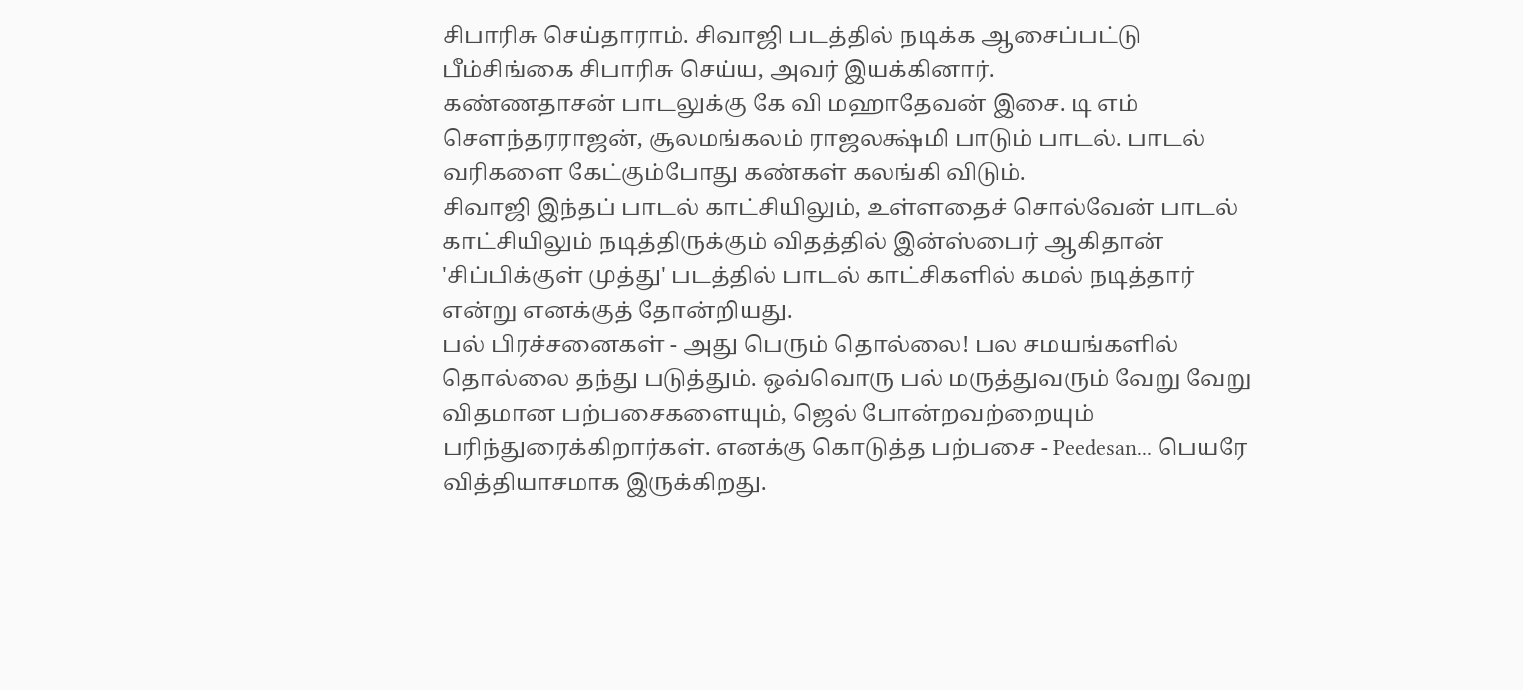சிபாரிசு செய்தாராம். சிவாஜி படத்தில் நடிக்க ஆசைப்பட்டு பீம்சிங்கை சிபாரிசு செய்ய, அவர் இயக்கினார்.
கண்ணதாசன் பாடலுக்கு கே வி மஹாதேவன் இசை. டி எம் சௌந்தரராஜன், சூலமங்கலம் ராஜலக்ஷ்மி பாடும் பாடல். பாடல் வரிகளை கேட்கும்போது கண்கள் கலங்கி விடும்.
சிவாஜி இந்தப் பாடல் காட்சியிலும், உள்ளதைச் சொல்வேன் பாடல் காட்சியிலும் நடித்திருக்கும் விதத்தில் இன்ஸ்பைர் ஆகிதான் 'சிப்பிக்குள் முத்து' படத்தில் பாடல் காட்சிகளில் கமல் நடித்தார் என்று எனக்குத் தோன்றியது.
பல் பிரச்சனைகள் - அது பெரும் தொல்லை! பல சமயங்களில் தொல்லை தந்து படுத்தும். ஒவ்வொரு பல் மருத்துவரும் வேறு வேறு விதமான பற்பசைகளையும், ஜெல் போன்றவற்றையும் பரிந்துரைக்கிறார்கள். எனக்கு கொடுத்த பற்பசை - Peedesan... பெயரே வித்தியாசமாக இருக்கிறது.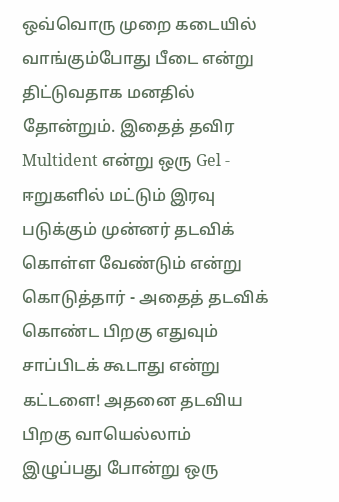ஒவ்வொரு முறை கடையில் வாங்கும்போது பீடை என்று திட்டுவதாக மனதில் தோன்றும். இதைத் தவிர Multident என்று ஒரு Gel - ஈறுகளில் மட்டும் இரவு படுக்கும் முன்னர் தடவிக் கொள்ள வேண்டும் என்று கொடுத்தார் - அதைத் தடவிக் கொண்ட பிறகு எதுவும் சாப்பிடக் கூடாது என்று கட்டளை! அதனை தடவிய பிறகு வாயெல்லாம் இழுப்பது போன்று ஒரு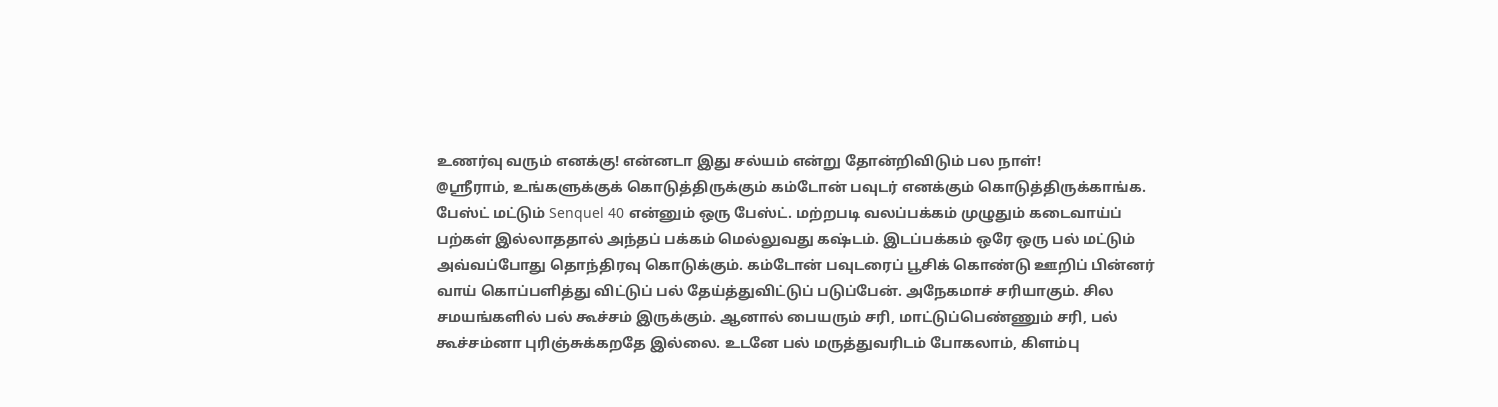உணர்வு வரும் எனக்கு! என்னடா இது சல்யம் என்று தோன்றிவிடும் பல நாள்!
@ஸ்ரீராம், உங்களுக்குக் கொடுத்திருக்கும் கம்டோன் பவுடர் எனக்கும் கொடுத்திருக்காங்க. பேஸ்ட் மட்டும் Senquel 40 என்னும் ஒரு பேஸ்ட். மற்றபடி வலப்பக்கம் முழுதும் கடைவாய்ப் பற்கள் இல்லாததால் அந்தப் பக்கம் மெல்லுவது கஷ்டம். இடப்பக்கம் ஒரே ஒரு பல் மட்டும் அவ்வப்போது தொந்திரவு கொடுக்கும். கம்டோன் பவுடரைப் பூசிக் கொண்டு ஊறிப் பின்னர் வாய் கொப்பளித்து விட்டுப் பல் தேய்த்துவிட்டுப் படுப்பேன். அநேகமாச் சரியாகும். சில சமயங்களில் பல் கூச்சம் இருக்கும். ஆனால் பையரும் சரி, மாட்டுப்பெண்ணும் சரி, பல் கூச்சம்னா புரிஞ்சுக்கறதே இல்லை. உடனே பல் மருத்துவரிடம் போகலாம், கிளம்பு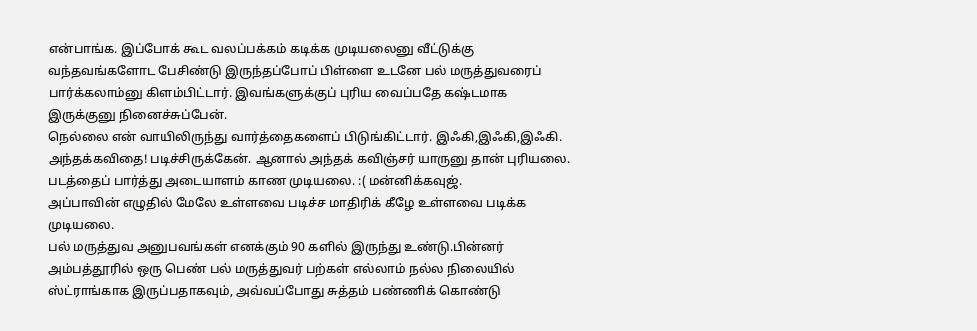என்பாங்க. இப்போக் கூட வலப்பக்கம் கடிக்க முடியலைனு வீட்டுக்கு வந்தவங்களோட பேசிண்டு இருந்தப்போப் பிள்ளை உடனே பல் மருத்துவரைப் பார்க்கலாம்னு கிளம்பிட்டார். இவங்களுக்குப் புரிய வைப்பதே கஷ்டமாக இருக்குனு நினைச்சுப்பேன்.
நெல்லை என் வாயிலிருந்து வார்த்தைகளைப் பிடுங்கிட்டார். இஃகி,இஃகி,இஃகி. அந்தக்கவிதை! படிச்சிருக்கேன். ஆனால் அந்தக் கவிஞ்சர் யாருனு தான் புரியலை. படத்தைப் பார்த்து அடையாளம் காண முடியலை. :( மன்னிக்கவுஜ்.
அப்பாவின் எழுதில் மேலே உள்ளவை படிச்ச மாதிரிக் கீழே உள்ளவை படிக்க முடியலை.
பல் மருத்துவ அனுபவங்கள் எனக்கும் 90 களில் இருந்து உண்டு.பின்னர் அம்பத்தூரில் ஒரு பெண் பல் மருத்துவர் பற்கள் எல்லாம் நல்ல நிலையில் ஸ்ட்ராங்காக இருப்பதாகவும், அவ்வப்போது சுத்தம் பண்ணிக் கொண்டு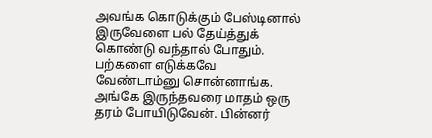அவங்க கொடுக்கும் பேஸ்டினால் இருவேளை பல் தேய்த்துக் கொண்டு வந்தால் போதும். பற்களை எடுக்கவே வேண்டாம்னு சொன்னாங்க. அங்கே இருந்தவரை மாதம் ஒரு தரம் போயிடுவேன். பின்னர்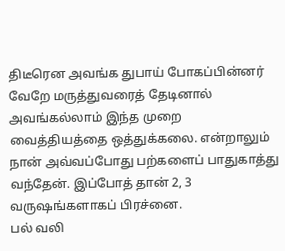திடீரென அவங்க துபாய் போகப்பின்னர் வேறே மருத்துவரைத் தேடினால் அவங்கல்லாம் இந்த முறை வைத்தியத்தை ஒத்துக்கலை. என்றாலும் நான் அவ்வப்போது பற்களைப் பாதுகாத்து வந்தேன். இப்போத் தான் 2, 3 வருஷங்களாகப் பிரச்னை.
பல் வலி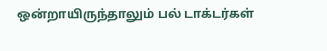ஒன்றாயிருந்தாலும் பல் டாக்டர்கள்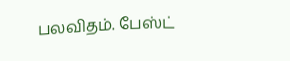பலவிதம். பேஸ்ட்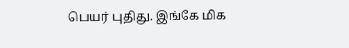பெயர் புதிது. இங்கே மிக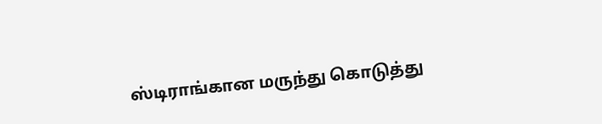ஸ்டிராங்கான மருந்து கொடுத்து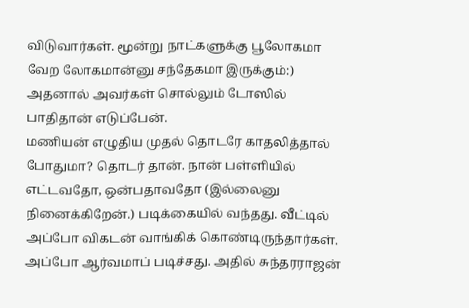விடுவார்கள். மூன்று நாட்களுக்கு பூலோகமா வேற லோகமான்னு சந்தேகமா இருக்கும்:) அதனால் அவர்கள் சொல்லும் டோஸில் பாதிதான் எடுப்பேன்.
மணியன் எழுதிய முதல் தொடரே காதலித்தால் போதுமா? தொடர் தான். நான் பள்ளியில் எட்டவதோ, ஒன்பதாவதோ (இல்லைனு நினைக்கிறேன்.) படிக்கையில் வந்தது. வீட்டில் அப்போ விகடன் வாங்கிக் கொண்டிருந்தார்கள். அப்போ ஆர்வமாப் படிச்சது. அதில் சுந்தரராஜன்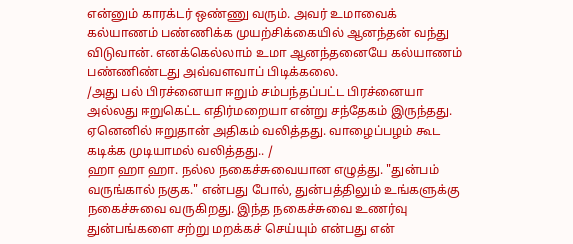என்னும் காரக்டர் ஒண்ணு வரும். அவர் உமாவைக் கல்யாணம் பண்ணிக்க முயற்சிக்கையில் ஆனந்தன் வந்து விடுவான். எனக்கெல்லாம் உமா ஆனந்தனையே கல்யாணம் பண்ணிண்டது அவ்வளவாப் பிடிக்கலை.
/அது பல் பிரச்னையா ஈறும் சம்பந்தப்பட்ட பிரச்னையா அல்லது ஈறுகெட்ட எதிர்மறையா என்று சந்தேகம் இருந்தது. ஏனெனில் ஈறுதான் அதிகம் வலித்தது. வாழைப்பழம் கூட கடிக்க முடியாமல் வலித்தது.. /
ஹா ஹா ஹா. நல்ல நகைச்சுவையான எழுத்து. "துன்பம் வருங்கால் நகுக." என்பது போல், துன்பத்திலும் உங்களுக்கு நகைச்சுவை வருகிறது. இந்த நகைச்சுவை உணர்வு துன்பங்களை சற்று மறக்கச் செய்யும் என்பது என்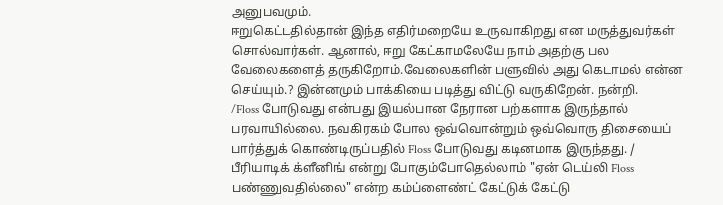அனுபவமும்.
ஈறுகெட்டதில்தான் இந்த எதிர்மறையே உருவாகிறது என மருத்துவர்கள் சொல்வார்கள். ஆனால், ஈறு கேட்காமலேயே நாம் அதற்கு பல வேலைகளைத் தருகிறோம்.வேலைகளின் பளுவில் அது கெடாமல் என்ன செய்யும்.? இன்னமும் பாக்கியை படித்து விட்டு வருகிறேன். நன்றி.
/Floss போடுவது என்பது இயல்பான நேரான பற்களாக இருந்தால் பரவாயில்லை. நவகிரகம் போல ஒவ்வொன்றும் ஒவ்வொரு திசையைப் பார்த்துக் கொண்டிருப்பதில் Floss போடுவது கடினமாக இருந்தது. / பீரியாடிக் க்ளீனிங் என்று போகும்போதெல்லாம் "ஏன் டெய்லி Floss பண்ணுவதில்லை" என்ற கம்ப்ளைண்ட் கேட்டுக் கேட்டு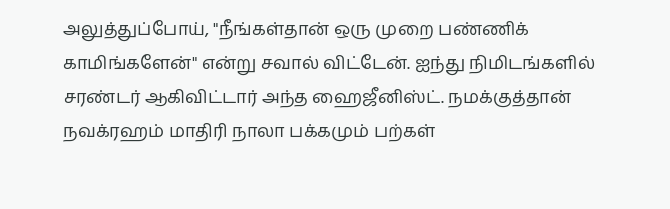அலுத்துப்போய், "நீங்கள்தான் ஒரு முறை பண்ணிக் காமிங்களேன்" என்று சவால் விட்டேன். ஐந்து நிமிடங்களில் சரண்டர் ஆகிவிட்டார் அந்த ஹைஜீனிஸ்ட். நமக்குத்தான் நவக்ரஹம் மாதிரி நாலா பக்கமும் பற்கள்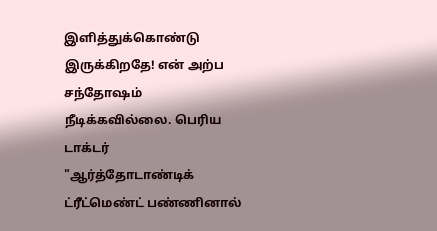இளித்துக்கொண்டு இருக்கிறதே! என் அற்ப சந்தோஷம் நீடிக்கவில்லை. பெரிய டாக்டர் "ஆர்த்தோடாண்டிக் ட்ரீட்மெண்ட் பண்ணினால்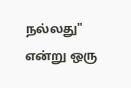நல்லது" என்று ஒரு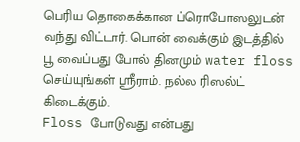பெரிய தொகைக்கான ப்ரொபோஸலுடன் வந்து விட்டார். பொன் வைக்கும் இடத்தில் பூ வைப்பது போல் தினமும் water floss செய்யுங்கள் ஸ்ரீராம். நல்ல ரிஸல்ட் கிடைக்கும்.
Floss போடுவது என்பது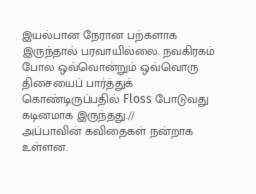இயல்பான நேரான பற்களாக இருந்தால் பரவாயில்லை. நவகிரகம் போல ஒவ்வொன்றும் ஒவ்வொரு திசையைப் பார்த்துக் கொண்டிருப்பதில் Floss போடுவது கடினமாக இருந்தது.//
அப்பாவின் கவிதைகள் நன்றாக உள்ளன.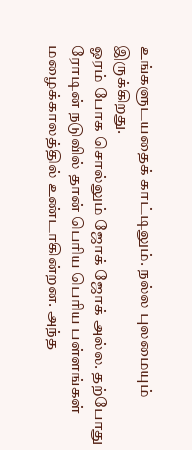உங்களுடயதைக் காட்டிலும். நல்ல புலமையும் இருக்கிறது.
ஓரம் போக சொல்லும் ஜோக் ஜோக் அல்ல. தற்போது ரோடின் நடுவில் தான் பெரிய பெரிய பள்ளங்கள் மழைக்காலத்தில் உண்டாகின்றன. அந்த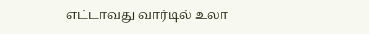எட்டாவது வார்டில் உலா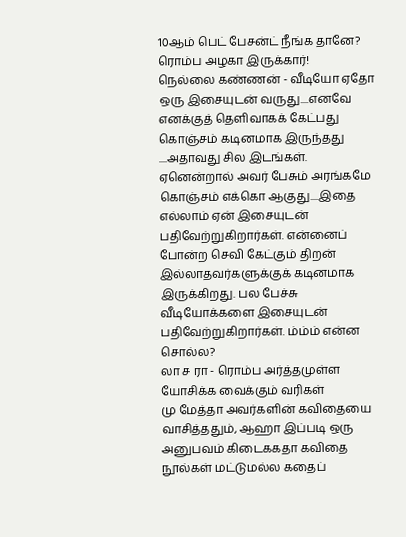10ஆம் பெட் பேசன்ட் நீங்க தானே? ரொம்ப அழகா இருக்கார்!
நெல்லை கண்ணன் - வீடியோ ஏதோ ஒரு இசையுடன் வருது....எனவே எனக்குத் தெளிவாகக் கேட்பது கொஞ்சம் கடினமாக இருந்தது ....அதாவது சில இடங்கள். ஏனென்றால் அவர் பேசும் அரங்கமே கொஞ்சம் எக்கொ ஆகுது....இதை எல்லாம் ஏன் இசையுடன் பதிவேற்றுகிறார்கள். என்னைப் போன்ற செவி கேட்கும் திறன் இல்லாதவர்களுக்குக் கடினமாக இருக்கிறது. பல பேச்சு வீடியோக்களை இசையுடன் பதிவேற்றுகிறார்கள். ம்ம்ம் என்ன சொல்ல?
லா ச ரா - ரொம்ப அர்த்தமுள்ள யோசிக்க வைக்கும் வரிகள்
மு மேத்தா அவர்களின் கவிதையை வாசித்ததும், ஆஹா இப்படி ஒரு அனுபவம் கிடைககதா கவிதை நூல்கள் மட்டுமல்ல கதைப்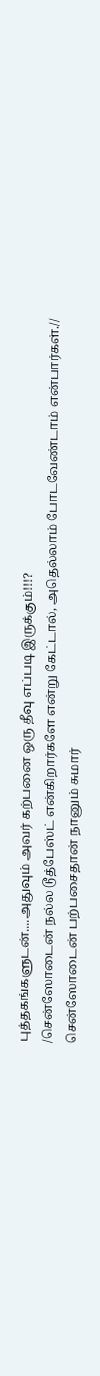புத்தகங்களுடன்....அதுவும் அவர் கற்பனை ஒரு தீவு எப்படி இருக்கும்!!!?
/சென்ஸோடைன் நல்ல டூத்பேஸ்ட் என்கிறார்களே என்று கேட்டால், அதெல்லாம் போடவேண்டாம் என்பார்கள்.//
சென்ஸோடைன் பற்பசைதான் நானும் சுமார்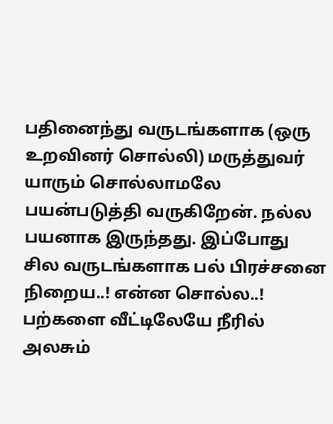பதினைந்து வருடங்களாக (ஒரு உறவினர் சொல்லி) மருத்துவர் யாரும் சொல்லாமலே பயன்படுத்தி வருகிறேன். நல்ல பயனாக இருந்தது. இப்போது சில வருடங்களாக பல் பிரச்சனை நிறைய..! என்ன சொல்ல..!
பற்களை வீட்டிலேயே நீரில் அலசும்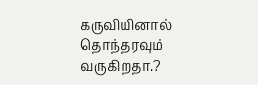கருவியினால் தொந்தரவும் வருகிறதா.?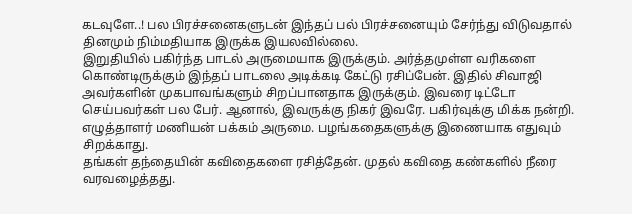கடவுளே..! பல பிரச்சனைகளுடன் இந்தப் பல் பிரச்சனையும் சேர்ந்து விடுவதால் தினமும் நிம்மதியாக இருக்க இயலவில்லை.
இறுதியில் பகிர்ந்த பாடல் அருமையாக இருக்கும். அர்த்தமுள்ள வரிகளை கொண்டிருக்கும் இந்தப் பாடலை அடிக்கடி கேட்டு ரசிப்பேன். இதில் சிவாஜி அவர்களின் முகபாவங்களும் சிறப்பானதாக இருக்கும். இவரை டிட்டோ செய்பவர்கள் பல பேர். ஆனால், இவருக்கு நிகர் இவரே. பகிர்வுக்கு மிக்க நன்றி.
எழுத்தாளர் மணியன் பக்கம் அருமை. பழங்கதைகளுக்கு இணையாக எதுவும் சிறக்காது.
தங்கள் தந்தையின் கவிதைகளை ரசித்தேன். முதல் கவிதை கண்களில் நீரை வரவழைத்தது.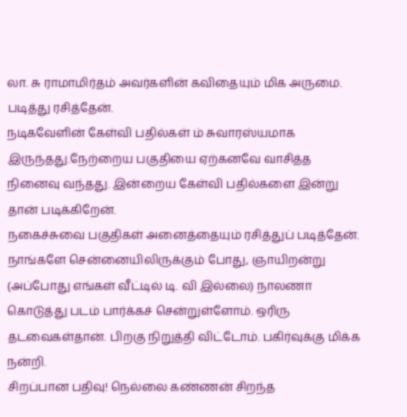லா. சு ராமாமிர்தம் அவர்களின் கவிதையும் மிக அருமை. படித்து ரசித்தேன்.
நடிகவேளின் கேள்வி பதில்கள் ம் சுவாரஸ்யமாக இருந்தது.நேற்றைய பகுதியை ஏற்கனவே வாசித்த நினைவு வந்தது. இன்றைய கேள்வி பதில்களை இன்று தான் படிக்கிறேன்.
நகைச்சுவை பகுதிகள் அனைத்தையும் ரசித்துப் படித்தேன். நாங்களே சென்னையிலிருக்கும் போது, ஞாயிறன்று (அப்போது எங்கள் வீட்டில் டி. வி இல்லை) நாலணா கொடுத்து படம் பார்க்கச் சென்றுள்ளோம். ஒரிரு தடவைகள்தான். பிறகு நிறுத்தி விட்டோம். பகிர்வுக்கு மிக்க நன்றி.
சிறப்பான பதிவு! நெல்லை கண்ணன் சிறந்த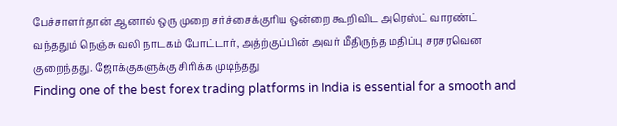பேச்சாளர்தான் ஆனால் ஒரு முறை சர்ச்சைக்குரிய ஒன்றை கூறிவிட அரெஸ்ட் வாரண்ட் வந்ததும் நெஞ்சு வலி நாடகம் போட்டார், அத்ற்குப்பின் அவர் மீதிருந்த மதிப்பு சரசரவென குறைந்தது. ஜோக்குகளுக்கு சிரிக்க முடிந்தது
Finding one of the best forex trading platforms in India is essential for a smooth and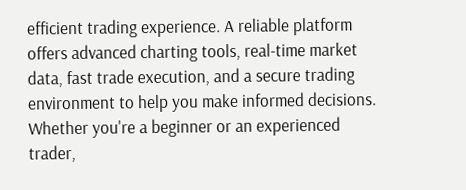efficient trading experience. A reliable platform offers advanced charting tools, real-time market data, fast trade execution, and a secure trading environment to help you make informed decisions. Whether you're a beginner or an experienced trader,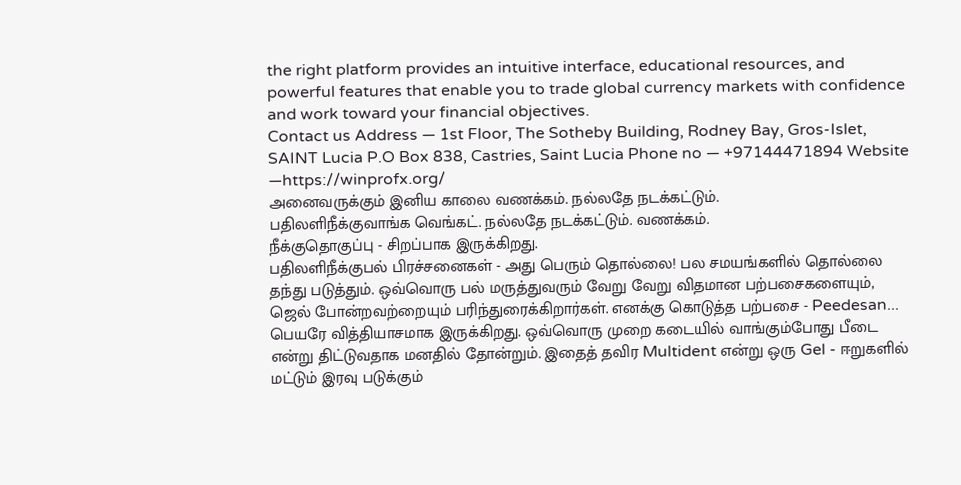the right platform provides an intuitive interface, educational resources, and powerful features that enable you to trade global currency markets with confidence and work toward your financial objectives.
Contact us Address — 1st Floor, The Sotheby Building, Rodney Bay, Gros-Islet, SAINT Lucia P.O Box 838, Castries, Saint Lucia Phone no — +97144471894 Website —https://winprofx.org/
அனைவருக்கும் இனிய காலை வணக்கம். நல்லதே நடக்கட்டும்.
பதிலளிநீக்குவாங்க வெங்கட். நல்லதே நடக்கட்டும். வணக்கம்.
நீக்குதொகுப்பு - சிறப்பாக இருக்கிறது.
பதிலளிநீக்குபல் பிரச்சனைகள் - அது பெரும் தொல்லை! பல சமயங்களில் தொல்லை தந்து படுத்தும். ஒவ்வொரு பல் மருத்துவரும் வேறு வேறு விதமான பற்பசைகளையும், ஜெல் போன்றவற்றையும் பரிந்துரைக்கிறார்கள். எனக்கு கொடுத்த பற்பசை - Peedesan... பெயரே வித்தியாசமாக இருக்கிறது. ஒவ்வொரு முறை கடையில் வாங்கும்போது பீடை என்று திட்டுவதாக மனதில் தோன்றும். இதைத் தவிர Multident என்று ஒரு Gel - ஈறுகளில் மட்டும் இரவு படுக்கும்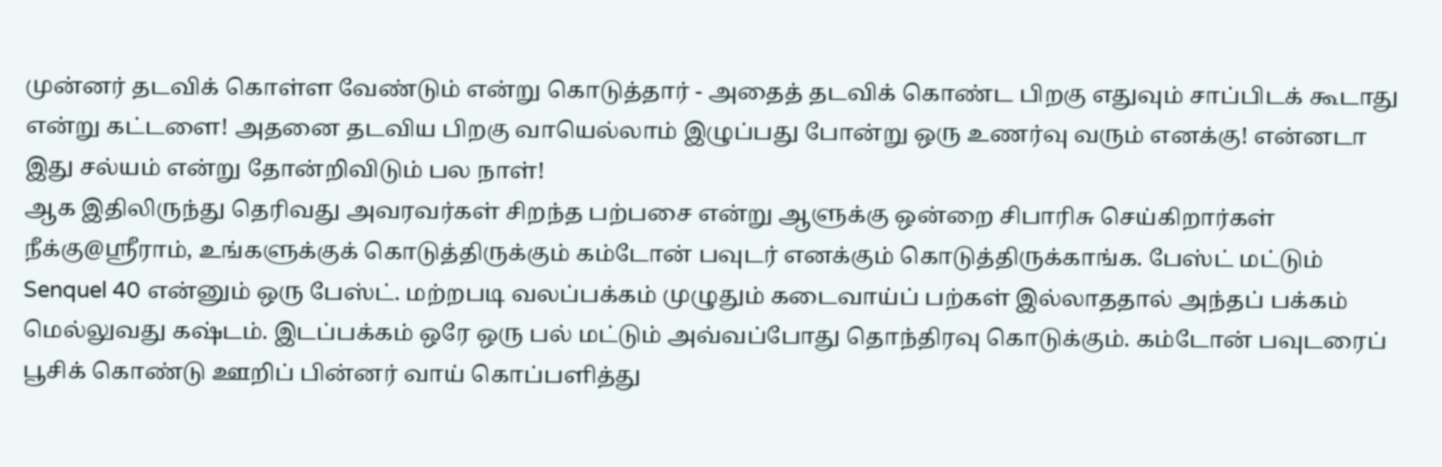முன்னர் தடவிக் கொள்ள வேண்டும் என்று கொடுத்தார் - அதைத் தடவிக் கொண்ட பிறகு எதுவும் சாப்பிடக் கூடாது என்று கட்டளை! அதனை தடவிய பிறகு வாயெல்லாம் இழுப்பது போன்று ஒரு உணர்வு வரும் எனக்கு! என்னடா இது சல்யம் என்று தோன்றிவிடும் பல நாள்!
ஆக இதிலிருந்து தெரிவது அவரவர்கள் சிறந்த பற்பசை என்று ஆளுக்கு ஒன்றை சிபாரிசு செய்கிறார்கள்
நீக்கு@ஸ்ரீராம், உங்களுக்குக் கொடுத்திருக்கும் கம்டோன் பவுடர் எனக்கும் கொடுத்திருக்காங்க. பேஸ்ட் மட்டும் Senquel 40 என்னும் ஒரு பேஸ்ட். மற்றபடி வலப்பக்கம் முழுதும் கடைவாய்ப் பற்கள் இல்லாததால் அந்தப் பக்கம் மெல்லுவது கஷ்டம். இடப்பக்கம் ஒரே ஒரு பல் மட்டும் அவ்வப்போது தொந்திரவு கொடுக்கும். கம்டோன் பவுடரைப் பூசிக் கொண்டு ஊறிப் பின்னர் வாய் கொப்பளித்து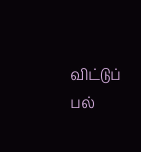விட்டுப் பல்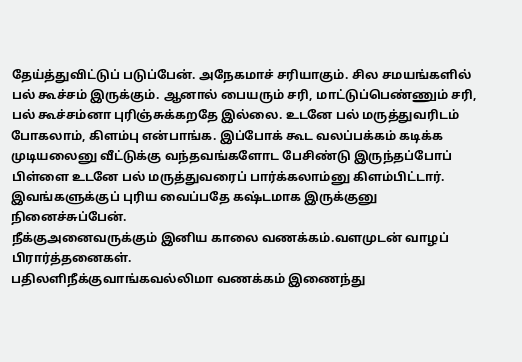தேய்த்துவிட்டுப் படுப்பேன். அநேகமாச் சரியாகும். சில சமயங்களில் பல் கூச்சம் இருக்கும். ஆனால் பையரும் சரி, மாட்டுப்பெண்ணும் சரி, பல் கூச்சம்னா புரிஞ்சுக்கறதே இல்லை. உடனே பல் மருத்துவரிடம் போகலாம், கிளம்பு என்பாங்க. இப்போக் கூட வலப்பக்கம் கடிக்க முடியலைனு வீட்டுக்கு வந்தவங்களோட பேசிண்டு இருந்தப்போப் பிள்ளை உடனே பல் மருத்துவரைப் பார்க்கலாம்னு கிளம்பிட்டார். இவங்களுக்குப் புரிய வைப்பதே கஷ்டமாக இருக்குனு நினைச்சுப்பேன்.
நீக்குஅனைவருக்கும் இனிய காலை வணக்கம்.வளமுடன் வாழப் பிரார்த்தனைகள்.
பதிலளிநீக்குவாங்கவல்லிமா வணக்கம் இணைந்து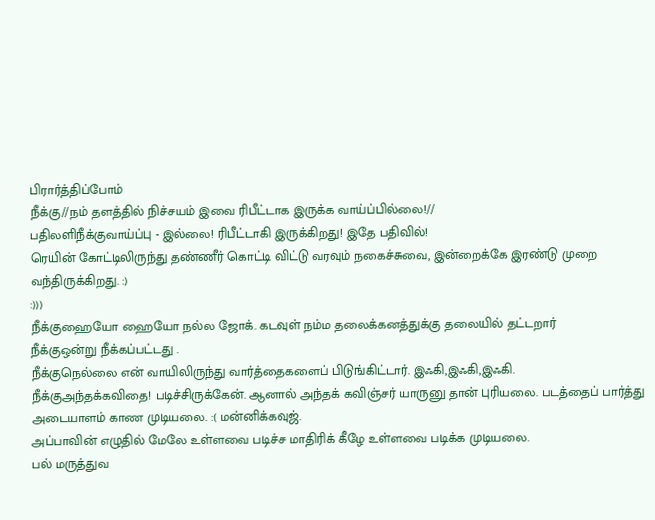பிரார்த்திப்போம்
நீக்கு//நம் தளத்தில் நிச்சயம் இவை ரிபீட்டாக இருக்க வாய்ப்பில்லை!//
பதிலளிநீக்குவாய்ப்பு - இல்லை! ரிபீட்டாகி இருக்கிறது! இதே பதிவில்!
ரெயின் கோட்டிலிருந்து தண்ணீர் கொட்டி விட்டு வரவும் நகைச்சுவை, இன்றைக்கே இரண்டு முறை வந்திருக்கிறது. :)
:)))
நீக்குஹையோ ஹையோ நல்ல ஜோக். கடவுள் நம்ம தலைக்கனத்துக்கு தலையில் தட்டறார்
நீக்குஒன்று நீக்கப்பட்டது .
நீக்குநெல்லை என் வாயிலிருந்து வார்த்தைகளைப் பிடுங்கிட்டார். இஃகி,இஃகி,இஃகி.
நீக்குஅந்தக்கவிதை! படிச்சிருக்கேன். ஆனால் அந்தக் கவிஞ்சர் யாருனு தான் புரியலை. படத்தைப் பார்த்து அடையாளம் காண முடியலை. :( மன்னிக்கவுஜ்.
அப்பாவின் எழுதில் மேலே உள்ளவை படிச்ச மாதிரிக் கீழே உள்ளவை படிக்க முடியலை.
பல் மருத்துவ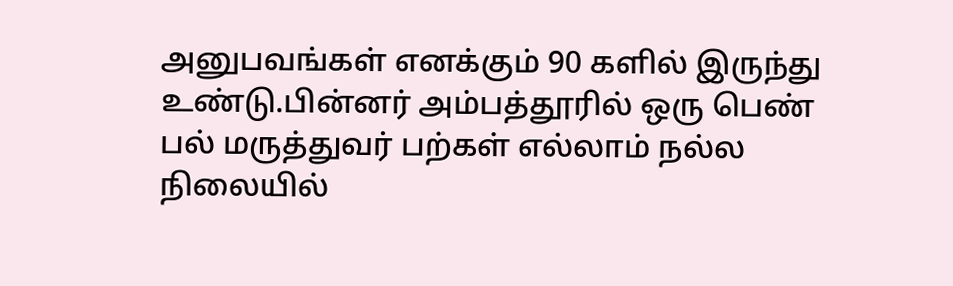அனுபவங்கள் எனக்கும் 90 களில் இருந்து உண்டு.பின்னர் அம்பத்தூரில் ஒரு பெண் பல் மருத்துவர் பற்கள் எல்லாம் நல்ல நிலையில்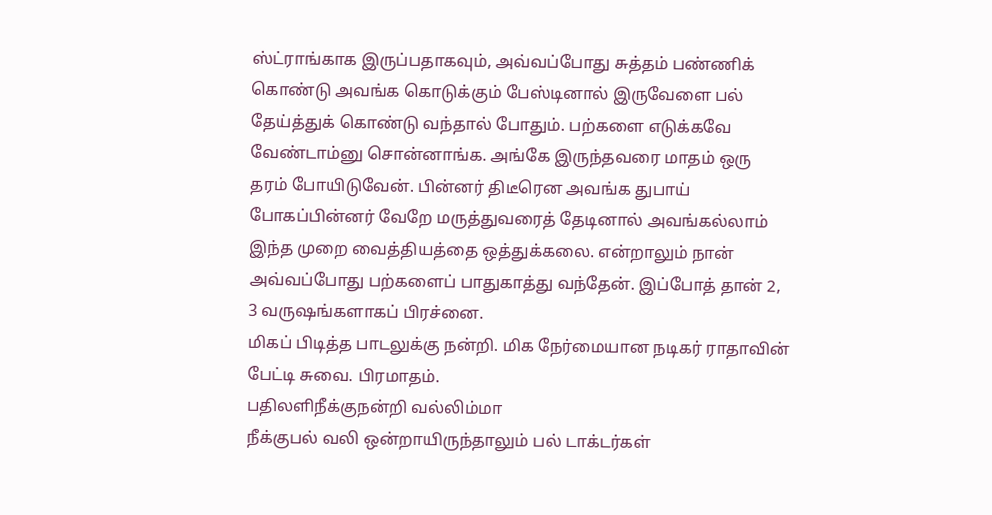ஸ்ட்ராங்காக இருப்பதாகவும், அவ்வப்போது சுத்தம் பண்ணிக் கொண்டு அவங்க கொடுக்கும் பேஸ்டினால் இருவேளை பல் தேய்த்துக் கொண்டு வந்தால் போதும். பற்களை எடுக்கவே வேண்டாம்னு சொன்னாங்க. அங்கே இருந்தவரை மாதம் ஒரு தரம் போயிடுவேன். பின்னர் திடீரென அவங்க துபாய் போகப்பின்னர் வேறே மருத்துவரைத் தேடினால் அவங்கல்லாம் இந்த முறை வைத்தியத்தை ஒத்துக்கலை. என்றாலும் நான் அவ்வப்போது பற்களைப் பாதுகாத்து வந்தேன். இப்போத் தான் 2, 3 வருஷங்களாகப் பிரச்னை.
மிகப் பிடித்த பாடலுக்கு நன்றி. மிக நேர்மையான நடிகர் ராதாவின் பேட்டி சுவை. பிரமாதம்.
பதிலளிநீக்குநன்றி வல்லிம்மா
நீக்குபல் வலி ஒன்றாயிருந்தாலும் பல் டாக்டர்கள்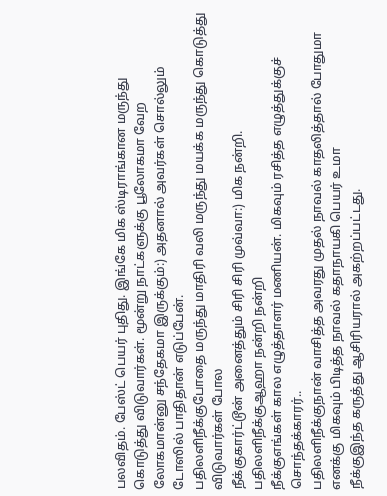பலவிதம். பேஸ்ட் பெயர் புதிது. இங்கே மிக ஸ்டிராங்கான மருந்து கொடுத்து விடுவார்கள். மூன்று நாட்களுக்கு பூலோகமா வேற லோகமான்னு சந்தேகமா இருக்கும்:) அதனால் அவர்கள் சொல்லும் டோஸில் பாதிதான் எடுப்பேன்.
பதிலளிநீக்குபோதை மருந்து மாதிரி வலி மருந்து மயக்க மருந்து கொடுத்து விடுவார்கள் போல
நீக்குகார்ட்டூன் அனைத்தும் சிரி சிரி முவ்வா:) மிக நன்றி.
பதிலளிநீக்குஆஹா நன்றி நன்றி
நீக்குஎங்கள் கால எழுத்தாளர் மணியன். மிகவும் ரசித்த எழுத்துக்குச் சொந்தக்காரர்..
பதிலளிநீக்குநான் வாசித்த அவரது முதல் நாவல் காதலித்தால் போதுமா எனக்கு மிகவும் பிடித்த நாவல் கதாநாயகி பெயர் உமா
நீக்குஇந்த கருத்து ஆசிரியரால் அகற்றப்பட்டது.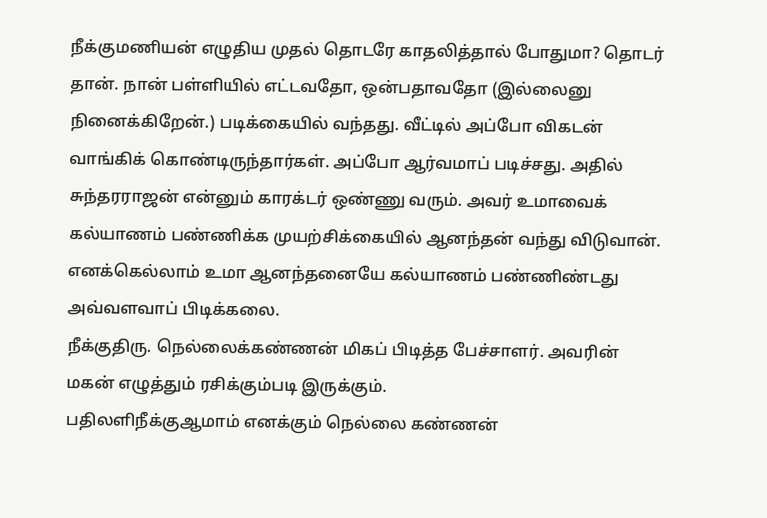நீக்குமணியன் எழுதிய முதல் தொடரே காதலித்தால் போதுமா? தொடர் தான். நான் பள்ளியில் எட்டவதோ, ஒன்பதாவதோ (இல்லைனு நினைக்கிறேன்.) படிக்கையில் வந்தது. வீட்டில் அப்போ விகடன் வாங்கிக் கொண்டிருந்தார்கள். அப்போ ஆர்வமாப் படிச்சது. அதில் சுந்தரராஜன் என்னும் காரக்டர் ஒண்ணு வரும். அவர் உமாவைக் கல்யாணம் பண்ணிக்க முயற்சிக்கையில் ஆனந்தன் வந்து விடுவான். எனக்கெல்லாம் உமா ஆனந்தனையே கல்யாணம் பண்ணிண்டது அவ்வளவாப் பிடிக்கலை.
நீக்குதிரு. நெல்லைக்கண்ணன் மிகப் பிடித்த பேச்சாளர். அவரின் மகன் எழுத்தும் ரசிக்கும்படி இருக்கும்.
பதிலளிநீக்குஆமாம் எனக்கும் நெல்லை கண்ணன்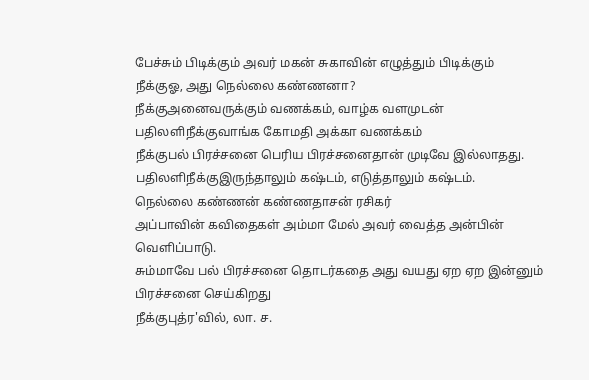பேச்சும் பிடிக்கும் அவர் மகன் சுகாவின் எழுத்தும் பிடிக்கும்
நீக்குஓ, அது நெல்லை கண்ணனா?
நீக்குஅனைவருக்கும் வணக்கம், வாழ்க வளமுடன்
பதிலளிநீக்குவாங்க கோமதி அக்கா வணக்கம்
நீக்குபல் பிரச்சனை பெரிய பிரச்சனைதான் முடிவே இல்லாதது.
பதிலளிநீக்குஇருந்தாலும் கஷ்டம், எடுத்தாலும் கஷ்டம்.
நெல்லை கண்ணன் கண்ணதாசன் ரசிகர்
அப்பாவின் கவிதைகள் அம்மா மேல் அவர் வைத்த அன்பின் வெளிப்பாடு.
சும்மாவே பல் பிரச்சனை தொடர்கதை அது வயது ஏற ஏற இன்னும் பிரச்சனை செய்கிறது
நீக்குபுத்ர'வில், லா. ச.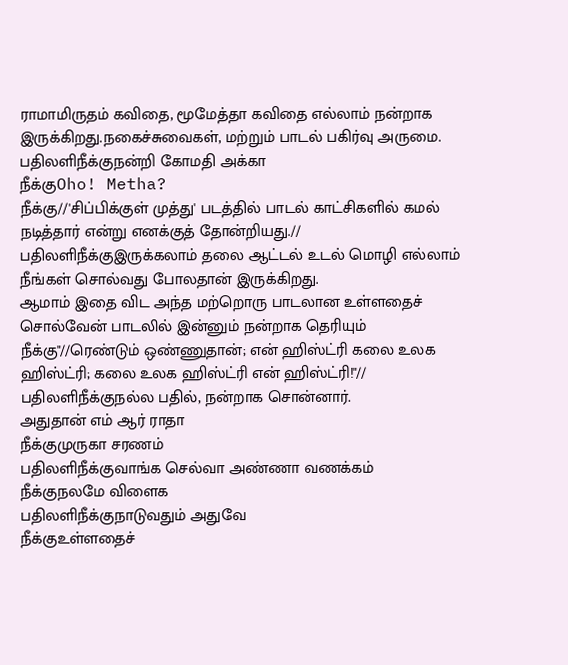ராமாமிருதம் கவிதை, மூமேத்தா கவிதை எல்லாம் நன்றாக இருக்கிறது.நகைச்சுவைகள், மற்றும் பாடல் பகிர்வு அருமை.
பதிலளிநீக்குநன்றி கோமதி அக்கா
நீக்குOho! Metha?
நீக்கு//'சிப்பிக்குள் முத்து' படத்தில் பாடல் காட்சிகளில் கமல் நடித்தார் என்று எனக்குத் தோன்றியது.//
பதிலளிநீக்குஇருக்கலாம் தலை ஆட்டல் உடல் மொழி எல்லாம் நீங்கள் சொல்வது போலதான் இருக்கிறது.
ஆமாம் இதை விட அந்த மற்றொரு பாடலான உள்ளதைச் சொல்வேன் பாடலில் இன்னும் நன்றாக தெரியும்
நீக்கு"//ரெண்டும் ஒண்ணுதான்; என் ஹிஸ்ட்ரி கலை உலக ஹிஸ்ட்ரி; கலை உலக ஹிஸ்ட்ரி என் ஹிஸ்ட்ரி!"//
பதிலளிநீக்குநல்ல பதில், நன்றாக சொன்னார்.
அதுதான் எம் ஆர் ராதா
நீக்குமுருகா சரணம்
பதிலளிநீக்குவாங்க செல்வா அண்ணா வணக்கம்
நீக்குநலமே விளைக
பதிலளிநீக்குநாடுவதும் அதுவே
நீக்குஉள்ளதைச்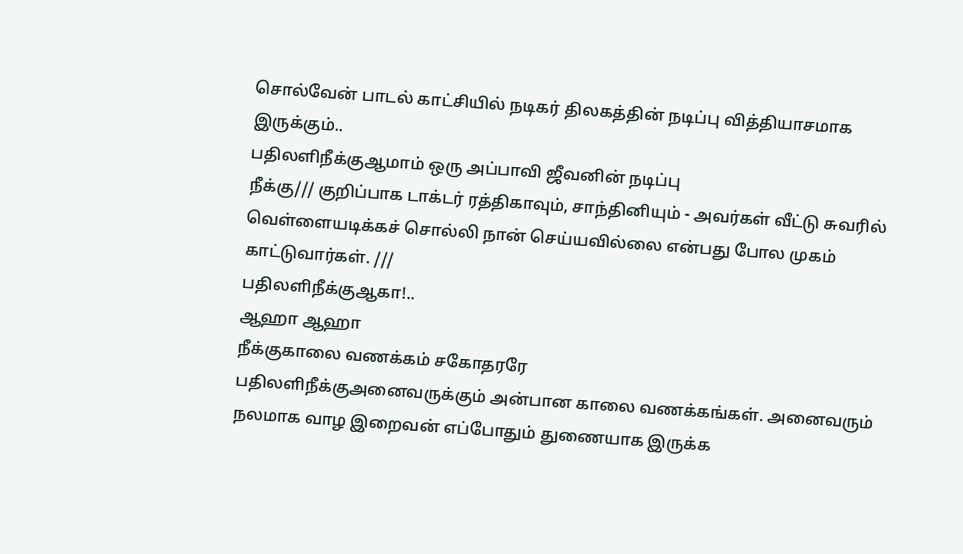சொல்வேன் பாடல் காட்சியில் நடிகர் திலகத்தின் நடிப்பு வித்தியாசமாக இருக்கும்..
பதிலளிநீக்குஆமாம் ஒரு அப்பாவி ஜீவனின் நடிப்பு
நீக்கு/// குறிப்பாக டாக்டர் ரத்திகாவும், சாந்தினியும் - அவர்கள் வீட்டு சுவரில் வெள்ளையடிக்கச் சொல்லி நான் செய்யவில்லை என்பது போல முகம் காட்டுவார்கள். ///
பதிலளிநீக்குஆகா!..
ஆஹா ஆஹா
நீக்குகாலை வணக்கம் சகோதரரே
பதிலளிநீக்குஅனைவருக்கும் அன்பான காலை வணக்கங்கள். அனைவரும் நலமாக வாழ இறைவன் எப்போதும் துணையாக இருக்க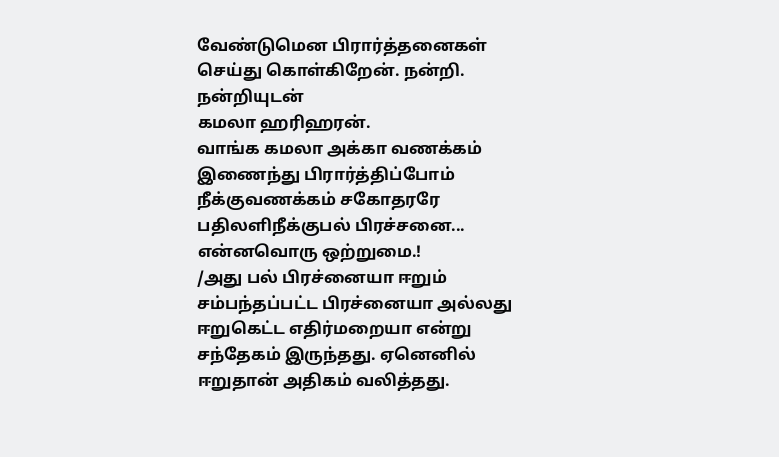வேண்டுமென பிரார்த்தனைகள் செய்து கொள்கிறேன். நன்றி.
நன்றியுடன்
கமலா ஹரிஹரன்.
வாங்க கமலா அக்கா வணக்கம் இணைந்து பிரார்த்திப்போம்
நீக்குவணக்கம் சகோதரரே
பதிலளிநீக்குபல் பிரச்சனை... என்னவொரு ஒற்றுமை.!
/அது பல் பிரச்னையா ஈறும் சம்பந்தப்பட்ட பிரச்னையா அல்லது ஈறுகெட்ட எதிர்மறையா என்று சந்தேகம் இருந்தது. ஏனெனில் ஈறுதான் அதிகம் வலித்தது.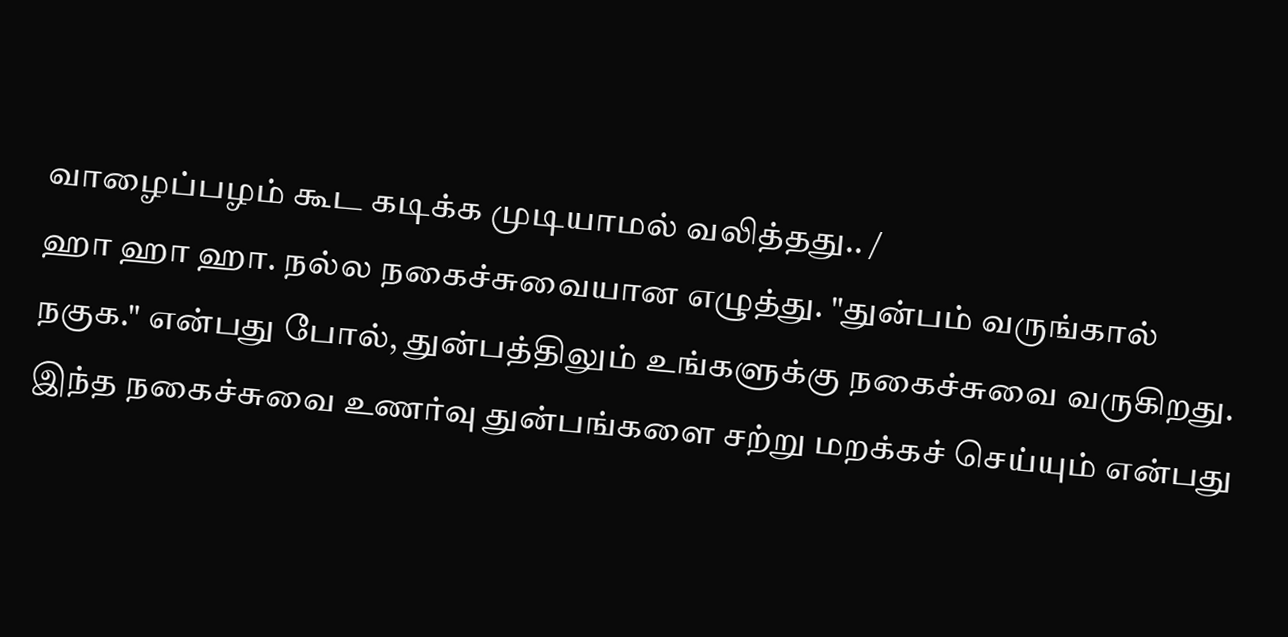வாழைப்பழம் கூட கடிக்க முடியாமல் வலித்தது.. /
ஹா ஹா ஹா. நல்ல நகைச்சுவையான எழுத்து. "துன்பம் வருங்கால் நகுக." என்பது போல், துன்பத்திலும் உங்களுக்கு நகைச்சுவை வருகிறது. இந்த நகைச்சுவை உணர்வு துன்பங்களை சற்று மறக்கச் செய்யும் என்பது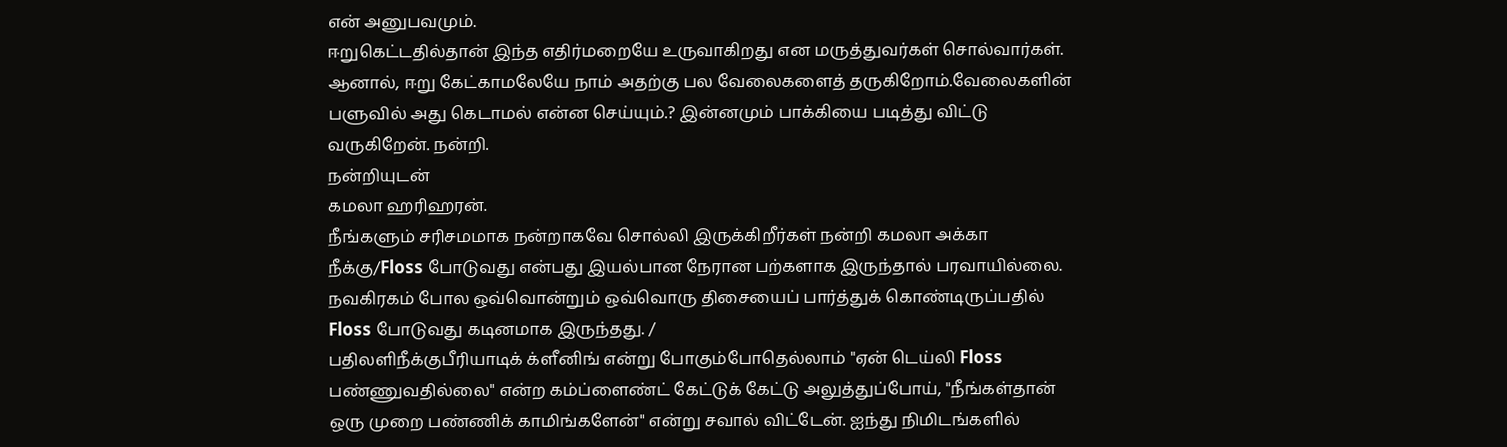என் அனுபவமும்.
ஈறுகெட்டதில்தான் இந்த எதிர்மறையே உருவாகிறது என மருத்துவர்கள் சொல்வார்கள். ஆனால், ஈறு கேட்காமலேயே நாம் அதற்கு பல வேலைகளைத் தருகிறோம்.வேலைகளின் பளுவில் அது கெடாமல் என்ன செய்யும்.? இன்னமும் பாக்கியை படித்து விட்டு வருகிறேன். நன்றி.
நன்றியுடன்
கமலா ஹரிஹரன்.
நீங்களும் சரிசமமாக நன்றாகவே சொல்லி இருக்கிறீர்கள் நன்றி கமலா அக்கா
நீக்கு/Floss போடுவது என்பது இயல்பான நேரான பற்களாக இருந்தால் பரவாயில்லை. நவகிரகம் போல ஒவ்வொன்றும் ஒவ்வொரு திசையைப் பார்த்துக் கொண்டிருப்பதில் Floss போடுவது கடினமாக இருந்தது. /
பதிலளிநீக்குபீரியாடிக் க்ளீனிங் என்று போகும்போதெல்லாம் "ஏன் டெய்லி Floss பண்ணுவதில்லை" என்ற கம்ப்ளைண்ட் கேட்டுக் கேட்டு அலுத்துப்போய், "நீங்கள்தான் ஒரு முறை பண்ணிக் காமிங்களேன்" என்று சவால் விட்டேன். ஐந்து நிமிடங்களில்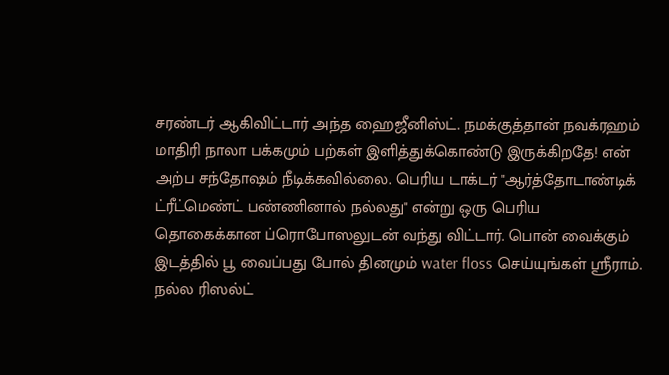சரண்டர் ஆகிவிட்டார் அந்த ஹைஜீனிஸ்ட். நமக்குத்தான் நவக்ரஹம் மாதிரி நாலா பக்கமும் பற்கள் இளித்துக்கொண்டு இருக்கிறதே! என் அற்ப சந்தோஷம் நீடிக்கவில்லை. பெரிய டாக்டர் "ஆர்த்தோடாண்டிக் ட்ரீட்மெண்ட் பண்ணினால் நல்லது" என்று ஒரு பெரிய தொகைக்கான ப்ரொபோஸலுடன் வந்து விட்டார். பொன் வைக்கும் இடத்தில் பூ வைப்பது போல் தினமும் water floss செய்யுங்கள் ஸ்ரீராம். நல்ல ரிஸல்ட்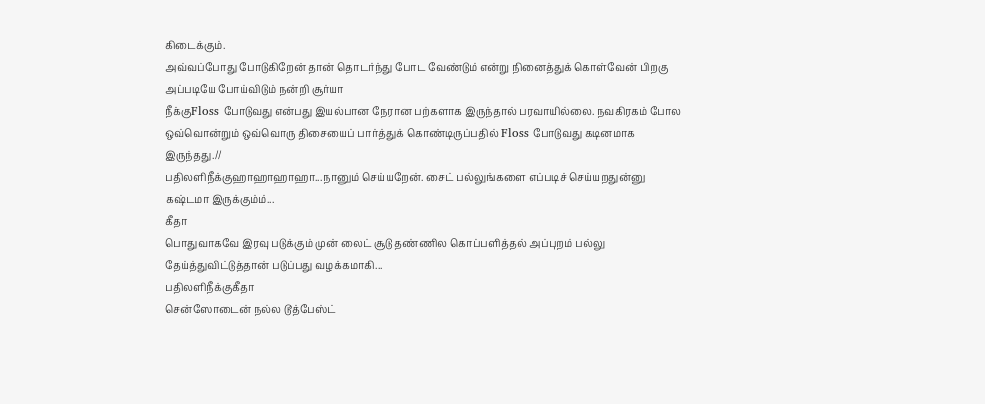கிடைக்கும்.
அவ்வப்போது போடுகிறேன் தான் தொடர்ந்து போட வேண்டும் என்று நினைத்துக் கொள்வேன் பிறகு அப்படியே போய்விடும் நன்றி சூர்யா
நீக்குFloss போடுவது என்பது இயல்பான நேரான பற்களாக இருந்தால் பரவாயில்லை. நவகிரகம் போல ஒவ்வொன்றும் ஒவ்வொரு திசையைப் பார்த்துக் கொண்டிருப்பதில் Floss போடுவது கடினமாக இருந்தது.//
பதிலளிநீக்குஹாஹாஹாஹா...நானும் செய்யறேன். சைட் பல்லுங்களை எப்படிச் செய்யறதுன்னு கஷ்டமா இருக்கும்ம்...
கீதா
பொதுவாகவே இரவு படுக்கும் முன் லைட் சூடு தண்ணில கொப்பளித்தல் அப்புறம் பல்லு தேய்த்துவிட்டுத்தான் படுப்பது வழக்கமாகி...
பதிலளிநீக்குகீதா
சென்ஸோடைன் நல்ல டூத்பேஸ்ட்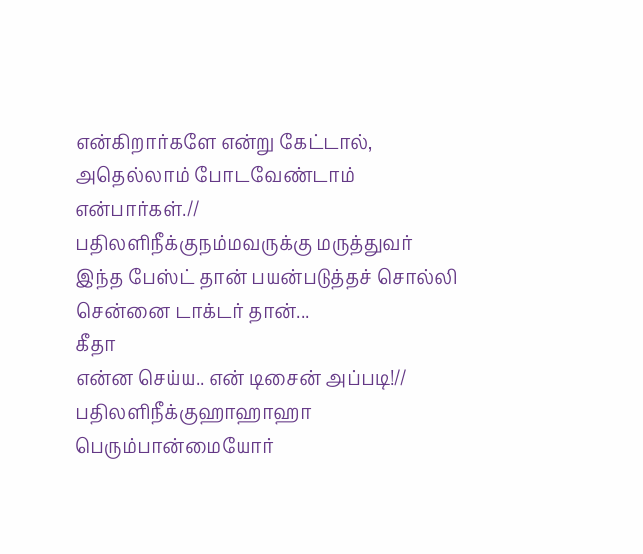என்கிறார்களே என்று கேட்டால், அதெல்லாம் போடவேண்டாம் என்பார்கள்.//
பதிலளிநீக்குநம்மவருக்கு மருத்துவர் இந்த பேஸ்ட் தான் பயன்படுத்தச் சொல்லி சென்னை டாக்டர் தான்...
கீதா
என்ன செய்ய.. என் டிசைன் அப்படி!//
பதிலளிநீக்குஹாஹாஹா பெரும்பான்மையோர்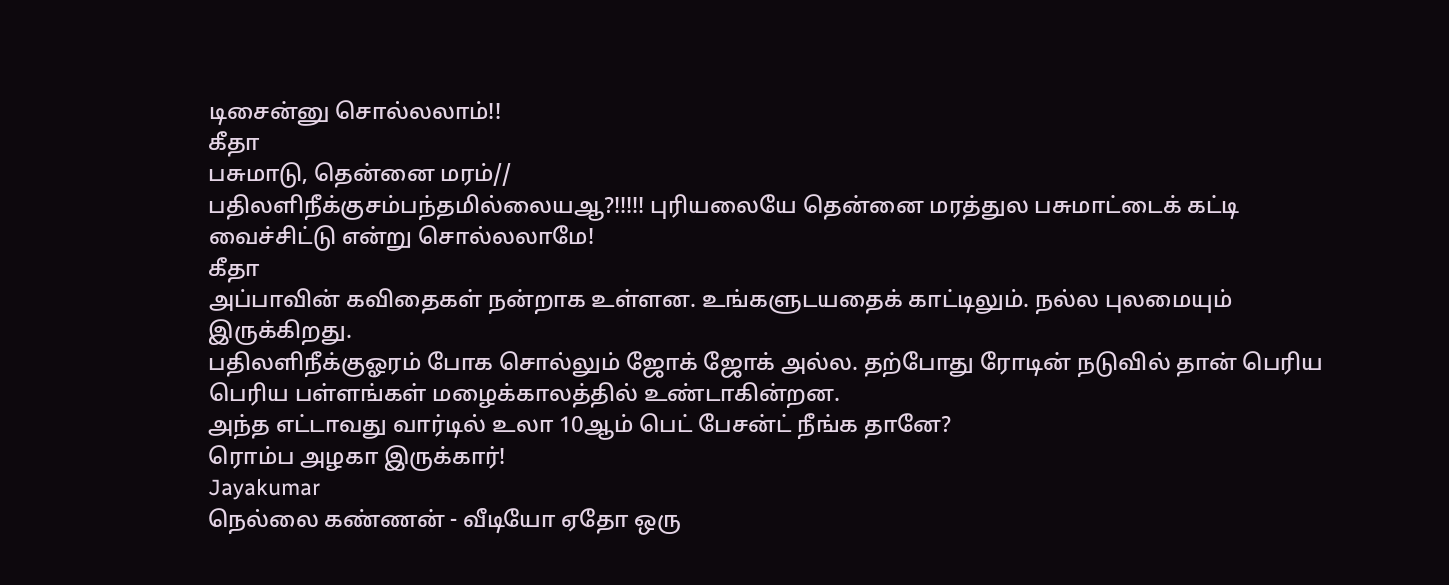டிசைன்னு சொல்லலாம்!!
கீதா
பசுமாடு, தென்னை மரம்//
பதிலளிநீக்குசம்பந்தமில்லையஆ?!!!!! புரியலையே தென்னை மரத்துல பசுமாட்டைக் கட்டி வைச்சிட்டு என்று சொல்லலாமே!
கீதா
அப்பாவின் கவிதைகள் நன்றாக உள்ளன. உங்களுடயதைக் காட்டிலும். நல்ல புலமையும் இருக்கிறது.
பதிலளிநீக்குஓரம் போக சொல்லும் ஜோக் ஜோக் அல்ல. தற்போது ரோடின் நடுவில் தான் பெரிய பெரிய பள்ளங்கள் மழைக்காலத்தில் உண்டாகின்றன.
அந்த எட்டாவது வார்டில் உலா 10ஆம் பெட் பேசன்ட் நீங்க தானே?
ரொம்ப அழகா இருக்கார்!
Jayakumar
நெல்லை கண்ணன் - வீடியோ ஏதோ ஒரு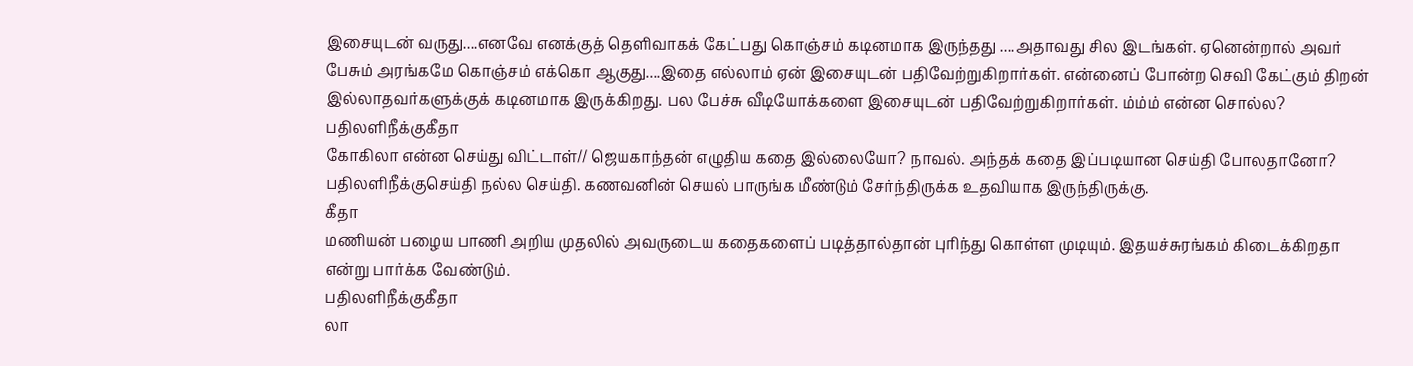இசையுடன் வருது....எனவே எனக்குத் தெளிவாகக் கேட்பது கொஞ்சம் கடினமாக இருந்தது ....அதாவது சில இடங்கள். ஏனென்றால் அவர் பேசும் அரங்கமே கொஞ்சம் எக்கொ ஆகுது....இதை எல்லாம் ஏன் இசையுடன் பதிவேற்றுகிறார்கள். என்னைப் போன்ற செவி கேட்கும் திறன் இல்லாதவர்களுக்குக் கடினமாக இருக்கிறது. பல பேச்சு வீடியோக்களை இசையுடன் பதிவேற்றுகிறார்கள். ம்ம்ம் என்ன சொல்ல?
பதிலளிநீக்குகீதா
கோகிலா என்ன செய்து விட்டாள்// ஜெயகாந்தன் எழுதிய கதை இல்லையோ? நாவல். அந்தக் கதை இப்படியான செய்தி போலதானோ?
பதிலளிநீக்குசெய்தி நல்ல செய்தி. கணவனின் செயல் பாருங்க மீண்டும் சேர்ந்திருக்க உதவியாக இருந்திருக்கு.
கீதா
மணியன் பழைய பாணி அறிய முதலில் அவருடைய கதைகளைப் படித்தால்தான் புரிந்து கொள்ள முடியும். இதயச்சுரங்கம் கிடைக்கிறதா என்று பார்க்க வேண்டும்.
பதிலளிநீக்குகீதா
லா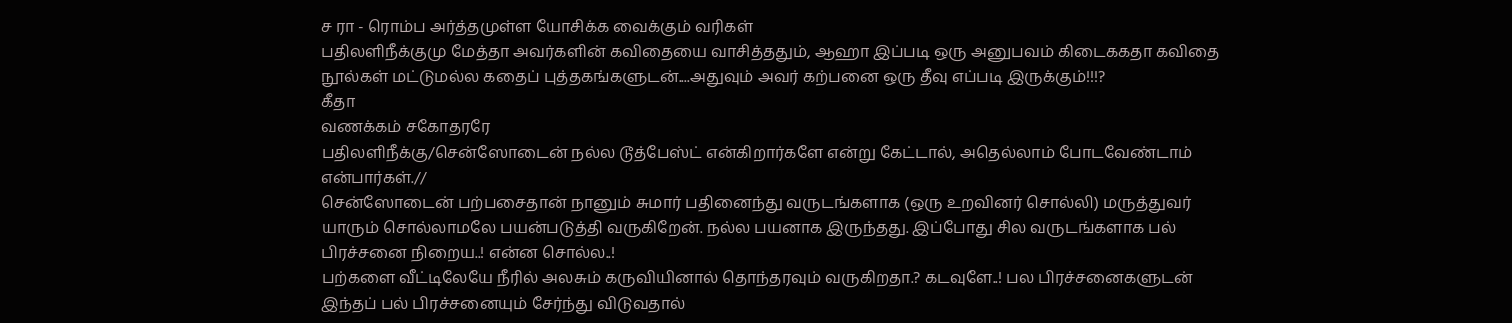ச ரா - ரொம்ப அர்த்தமுள்ள யோசிக்க வைக்கும் வரிகள்
பதிலளிநீக்குமு மேத்தா அவர்களின் கவிதையை வாசித்ததும், ஆஹா இப்படி ஒரு அனுபவம் கிடைககதா கவிதை நூல்கள் மட்டுமல்ல கதைப் புத்தகங்களுடன்....அதுவும் அவர் கற்பனை ஒரு தீவு எப்படி இருக்கும்!!!?
கீதா
வணக்கம் சகோதரரே
பதிலளிநீக்கு/சென்ஸோடைன் நல்ல டூத்பேஸ்ட் என்கிறார்களே என்று கேட்டால், அதெல்லாம் போடவேண்டாம் என்பார்கள்.//
சென்ஸோடைன் பற்பசைதான் நானும் சுமார் பதினைந்து வருடங்களாக (ஒரு உறவினர் சொல்லி) மருத்துவர் யாரும் சொல்லாமலே பயன்படுத்தி வருகிறேன். நல்ல பயனாக இருந்தது. இப்போது சில வருடங்களாக பல் பிரச்சனை நிறைய..! என்ன சொல்ல..!
பற்களை வீட்டிலேயே நீரில் அலசும் கருவியினால் தொந்தரவும் வருகிறதா.? கடவுளே..! பல பிரச்சனைகளுடன் இந்தப் பல் பிரச்சனையும் சேர்ந்து விடுவதால்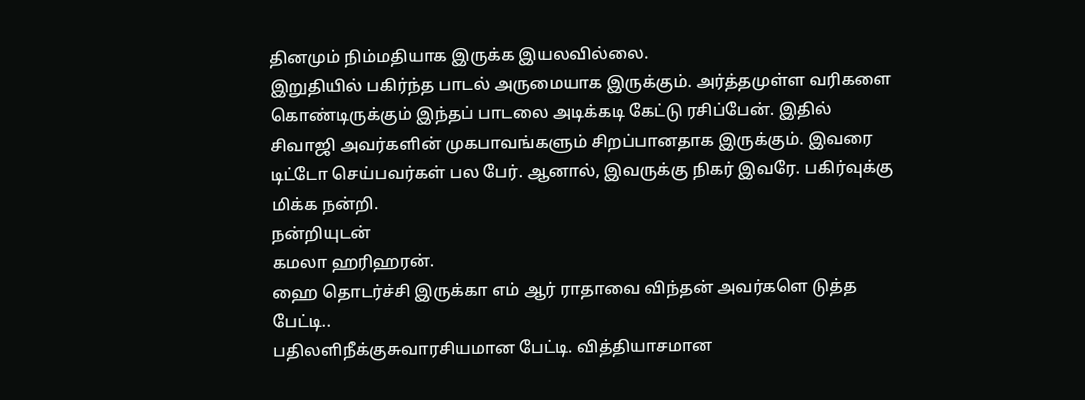தினமும் நிம்மதியாக இருக்க இயலவில்லை.
இறுதியில் பகிர்ந்த பாடல் அருமையாக இருக்கும். அர்த்தமுள்ள வரிகளை கொண்டிருக்கும் இந்தப் பாடலை அடிக்கடி கேட்டு ரசிப்பேன். இதில் சிவாஜி அவர்களின் முகபாவங்களும் சிறப்பானதாக இருக்கும். இவரை டிட்டோ செய்பவர்கள் பல பேர். ஆனால், இவருக்கு நிகர் இவரே. பகிர்வுக்கு மிக்க நன்றி.
நன்றியுடன்
கமலா ஹரிஹரன்.
ஹை தொடர்ச்சி இருக்கா எம் ஆர் ராதாவை விந்தன் அவர்களெ டுத்த பேட்டி..
பதிலளிநீக்குசுவாரசியமான பேட்டி. வித்தியாசமான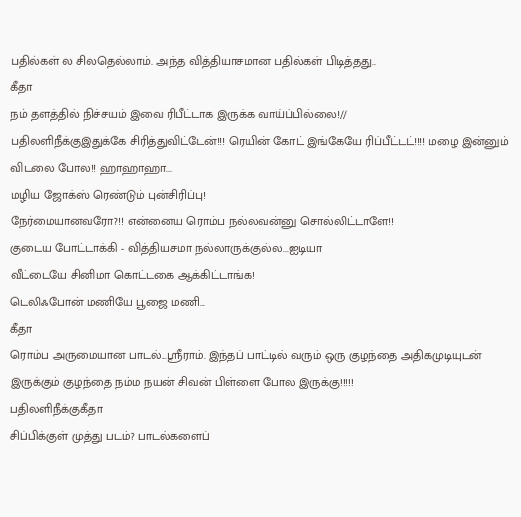பதில்கள் ல சிலதெல்லாம். அந்த வித்தியாசமான பதில்கள் பிடித்தது..
கீதா
நம் தளத்தில் நிச்சயம் இவை ரிபீட்டாக இருக்க வாய்ப்பில்லை!//
பதிலளிநீக்குஇதுக்கே சிரித்துவிட்டேன்!!! ரெயின் கோட் இங்கேயே ரிப்பீட்டட்!!!! மழை இன்னும் விடலை போல!! ஹாஹாஹா...
மழிய ஜோக்ஸ் ரெண்டும் புன்சிரிப்பு!
நேர்மையானவரோ?!! என்னைய ரொம்ப நல்லவன்னு சொல்லிட்டாளே!!
குடைய போட்டாக்கி - வித்தியசமா நல்லாருக்குல்ல...ஐடியா
வீட்டையே சினிமா கொட்டகை ஆக்கிட்டாங்க!
டெலிஃபோன் மணியே பூஜை மணி...
கீதா
ரொம்ப அருமையான பாடல்...ஸ்ரீராம். இந்தப் பாட்டில் வரும் ஒரு குழந்தை அதிகமுடியுடன் இருக்கும் குழந்தை நம்ம நயன் சிவன் பிள்ளை போல இருக்கு!!!!!
பதிலளிநீக்குகீதா
சிப்பிக்குள் முத்து படம்? பாடல்களைப்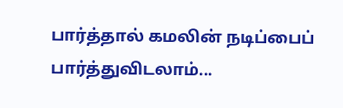பார்த்தால் கமலின் நடிப்பைப் பார்த்துவிடலாம்...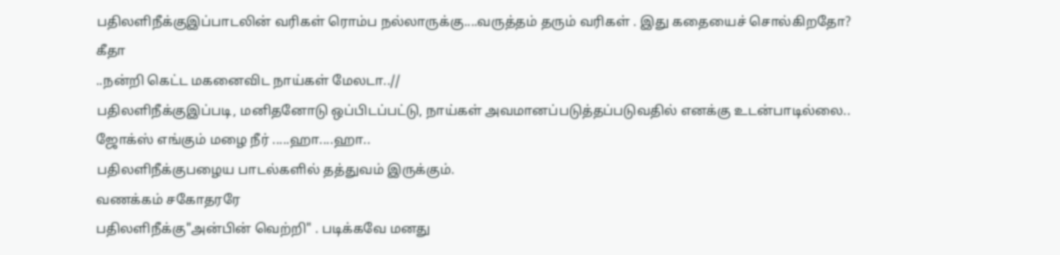பதிலளிநீக்குஇப்பாடலின் வரிகள் ரொம்ப நல்லாருக்கு....வருத்தம் தரும் வரிகள் . இது கதையைச் சொல்கிறதோ?
கீதா
..நன்றி கெட்ட மகனைவிட நாய்கள் மேலடா..//
பதிலளிநீக்குஇப்படி, மனிதனோடு ஒப்பிடப்பட்டு, நாய்கள் அவமானப்படுத்தப்படுவதில் எனக்கு உடன்பாடில்லை..
ஜோக்ஸ் எங்கும் மழை நீர் .....ஹா....ஹா..
பதிலளிநீக்குபழைய பாடல்களில் தத்துவம் இருக்கும்.
வணக்கம் சகோதரரே
பதிலளிநீக்கு"அன்பின் வெற்றி" . படிக்கவே மனது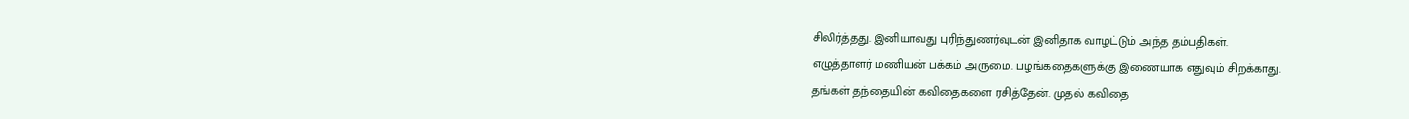சிலிர்த்தது. இனியாவது புரிந்துணர்வுடன் இனிதாக வாழட்டும் அந்த தம்பதிகள்.
எழுத்தாளர் மணியன் பக்கம் அருமை. பழங்கதைகளுக்கு இணையாக எதுவும் சிறக்காது.
தங்கள் தந்தையின் கவிதைகளை ரசித்தேன். முதல் கவிதை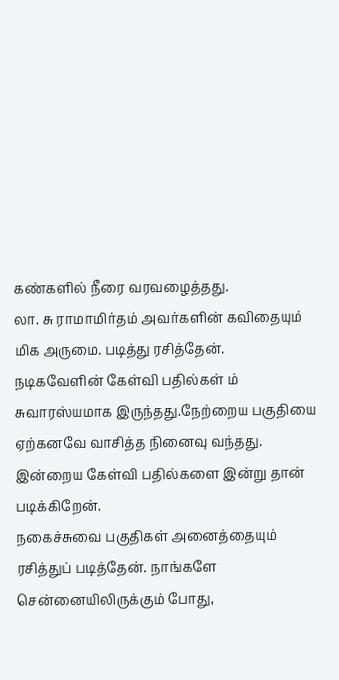கண்களில் நீரை வரவழைத்தது.
லா. சு ராமாமிர்தம் அவர்களின் கவிதையும் மிக அருமை. படித்து ரசித்தேன்.
நடிகவேளின் கேள்வி பதில்கள் ம் சுவாரஸ்யமாக இருந்தது.நேற்றைய பகுதியை ஏற்கனவே வாசித்த நினைவு வந்தது. இன்றைய கேள்வி பதில்களை இன்று தான் படிக்கிறேன்.
நகைச்சுவை பகுதிகள் அனைத்தையும் ரசித்துப் படித்தேன். நாங்களே சென்னையிலிருக்கும் போது,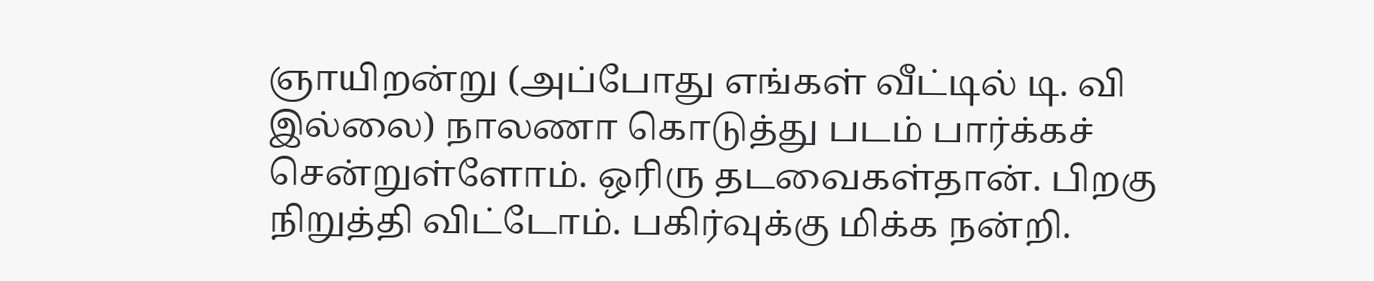ஞாயிறன்று (அப்போது எங்கள் வீட்டில் டி. வி இல்லை) நாலணா கொடுத்து படம் பார்க்கச் சென்றுள்ளோம். ஒரிரு தடவைகள்தான். பிறகு நிறுத்தி விட்டோம். பகிர்வுக்கு மிக்க நன்றி.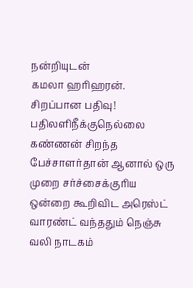நன்றியுடன்
கமலா ஹரிஹரன்.
சிறப்பான பதிவு!
பதிலளிநீக்குநெல்லை கண்ணன் சிறந்த பேச்சாளர்தான் ஆனால் ஒரு முறை சர்ச்சைக்குரிய ஒன்றை கூறிவிட அரெஸ்ட் வாரண்ட் வந்ததும் நெஞ்சு வலி நாடகம்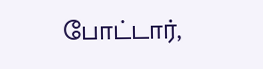போட்டார்,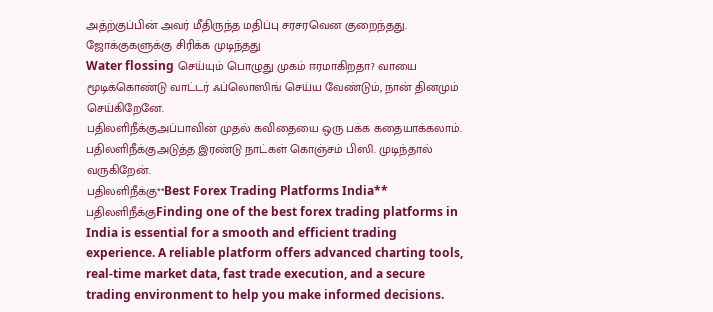அத்ற்குப்பின் அவர் மீதிருந்த மதிப்பு சரசரவென குறைந்தது.
ஜோக்குகளுக்கு சிரிக்க முடிந்தது
Water flossing செய்யும் பொழுது முகம் ஈரமாகிறதா? வாயை மூடிக்கொண்டு வாட்டர் ஃப்லொஸிங் செய்ய வேண்டும், நான் தினமும் செய்கிறேனே.
பதிலளிநீக்குஅப்பாவின் முதல் கவிதையை ஒரு பக்க கதையாக்கலாம்.
பதிலளிநீக்குஅடுத்த இரண்டு நாட்கள் கொஞ்சம் பிஸி. முடிந்தால் வருகிறேன்.
பதிலளிநீக்கு**Best Forex Trading Platforms India**
பதிலளிநீக்குFinding one of the best forex trading platforms in India is essential for a smooth and efficient trading experience. A reliable platform offers advanced charting tools, real-time market data, fast trade execution, and a secure trading environment to help you make informed decisions.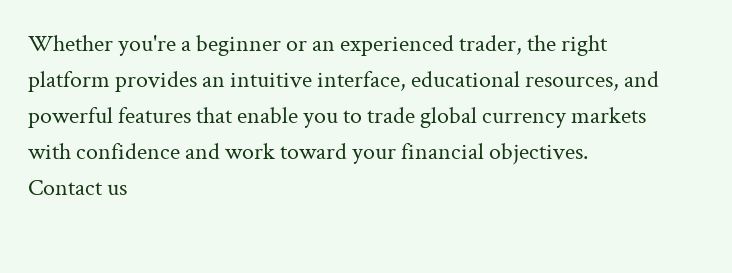Whether you're a beginner or an experienced trader, the right platform provides an intuitive interface, educational resources, and powerful features that enable you to trade global currency markets with confidence and work toward your financial objectives.
Contact us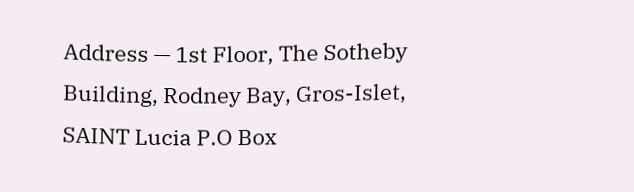Address — 1st Floor, The Sotheby Building, Rodney Bay, Gros-Islet, SAINT Lucia P.O Box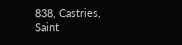838, Castries, Saint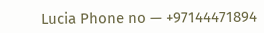Lucia Phone no — +97144471894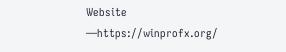Website —https://winprofx.org/